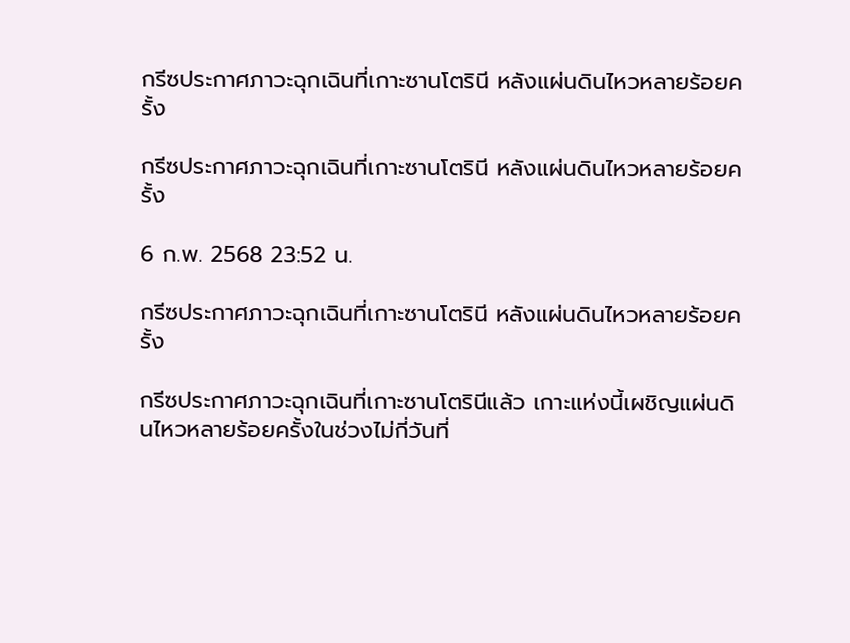กรีซประกาศภาวะฉุกเฉินที่เกาะซานโตรินี หลังแผ่นดินไหวหลายร้อยครั้ง

กรีซประกาศภาวะฉุกเฉินที่เกาะซานโตรินี หลังแผ่นดินไหวหลายร้อยครั้ง

6 ก.พ. 2568 23:52 น.

กรีซประกาศภาวะฉุกเฉินที่เกาะซานโตรินี หลังแผ่นดินไหวหลายร้อยครั้ง

กรีซประกาศภาวะฉุกเฉินที่เกาะซานโตรินีแล้ว เกาะแห่งนี้เผชิญแผ่นดินไหวหลายร้อยครั้งในช่วงไม่กี่วันที่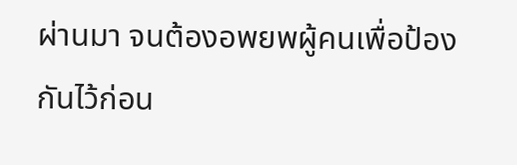ผ่านมา จนต้องอพยพผู้คนเพื่อป้องกันไว้ก่อน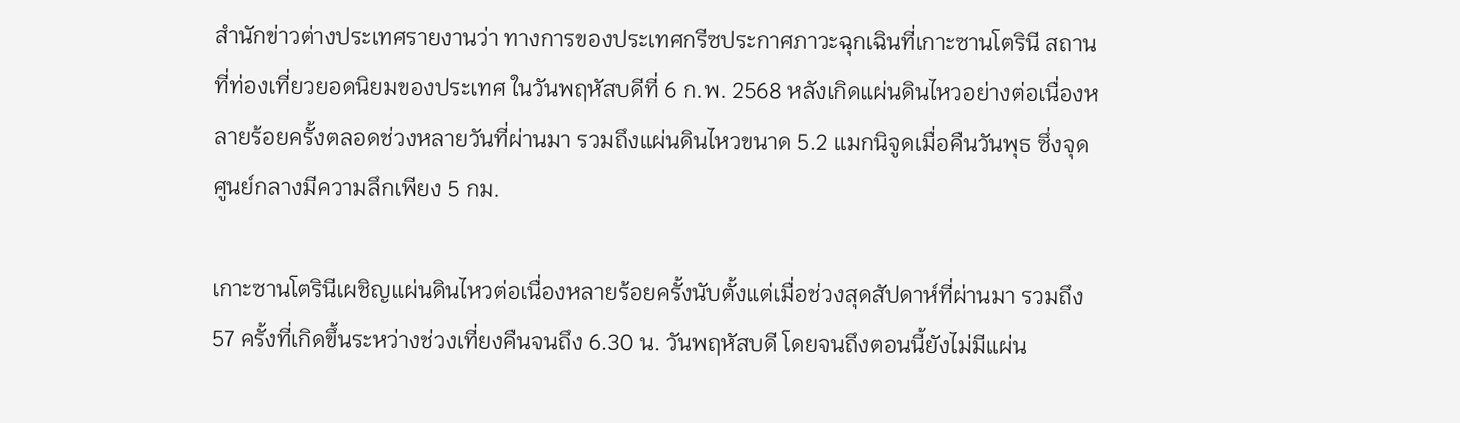สำนักข่าวต่างประเทศรายงานว่า ทางการของประเทศกรีซประกาศภาวะฉุกเฉินที่เกาะซานโตรินี สถานที่ท่องเที่ยวยอดนิยมของประเทศ ในวันพฤหัสบดีที่ 6 ก.พ. 2568 หลังเกิดแผ่นดินไหวอย่างต่อเนื่องหลายร้อยครั้งตลอดช่วงหลายวันที่ผ่านมา รวมถึงแผ่นดินไหวขนาด 5.2 แมกนิจูดเมื่อคืนวันพุธ ซึ่งจุดศูนย์กลางมีความลึกเพียง 5 กม.

เกาะซานโตรินีเผชิญแผ่นดินไหวต่อเนื่องหลายร้อยครั้งนับตั้งแต่เมื่อช่วงสุดสัปดาห์ที่ผ่านมา รวมถึง 57 ครั้งที่เกิดขึ้นระหว่างช่วงเที่ยงคืนจนถึง 6.30 น. วันพฤหัสบดี โดยจนถึงตอนนี้ยังไม่มีแผ่น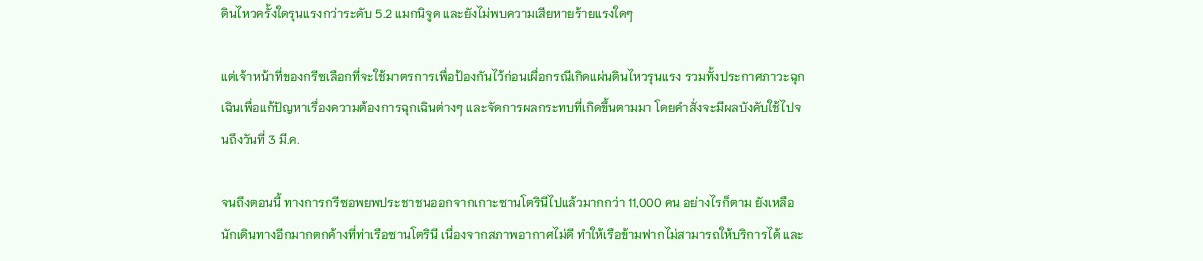ดินไหวครั้งใดรุนแรงกว่าระดับ 5.2 แมกนิจูด และยังไม่พบความเสียหายร้ายแรงใดๆ

แต่เจ้าหน้าที่ของกรีซเลือกที่จะใช้มาตรการเพื่อป้องกันไว้ก่อนเผื่อกรณีเกิดแผ่นดินไหวรุนแรง รวมทั้งประกาศภาวะฉุกเฉินเพื่อแก้ปัญหาเรื่องความต้องการฉุกเฉินต่างๆ และจัดการผลกระทบที่เกิดขึ้นตามมา โดยคำสั่งจะมีผลบังคับใช้ไปจนถึงวันที่ 3 มี.ค.

จนถึงตอนนี้ ทางการกรีซอพยพประชาชนออกจากเกาะซานโตรินีไปแล้วมากกว่า 11,000 คน อย่างไรก็ตาม ยังเหลือนักเดินทางอีกมากตกค้างที่ท่าเรือซานโตรินี เนื่องจากสภาพอากาศไม่ดี ทำให้เรือข้ามฟากไม่สามารถให้บริการได้ และ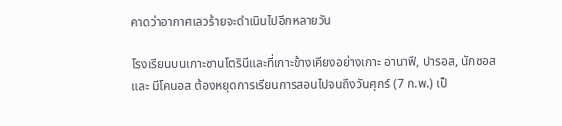คาดว่าอากาศเลวร้ายจะดำเนินไปอีกหลายวัน

โรงเรียนบนเกาะซานโตรินีและที่เกาะข้างเคียงอย่างเกาะ อานาฟี, ปารอส, นักซอส และ มีโคนอส ต้องหยุดการเรียนการสอนไปจนถึงวันศุกร์ (7 ก.พ.) เป็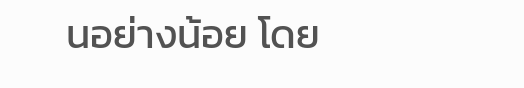นอย่างน้อย โดย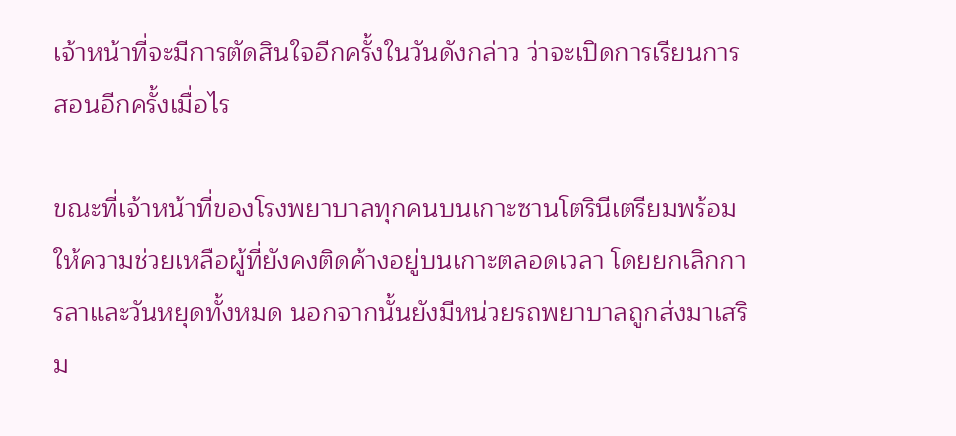เจ้าหน้าที่จะมีการตัดสินใจอีกครั้งในวันดังกล่าว ว่าจะเปิดการเรียนการสอนอีกครั้งเมื่อไร

ขณะที่เจ้าหน้าที่ของโรงพยาบาลทุกคนบนเกาะซานโตรินีเตรียมพร้อมให้ความช่วยเหลือผู้ที่ยังคงติดค้างอยู่บนเกาะตลอดเวลา โดยยกเลิกการลาและวันหยุดทั้งหมด นอกจากนั้นยังมีหน่วยรถพยาบาลถูกส่งมาเสริม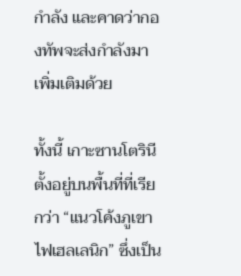กำลัง และคาดว่ากองทัพจะส่งกำลังมาเพิ่มเติมด้วย

ทั้งนี้ เกาะซานโตรินีตั้งอยู่บนพื้นที่ที่เรียกว่า “แนวโค้งภูเขาไฟเฮลเลนิก” ซึ่งเป็น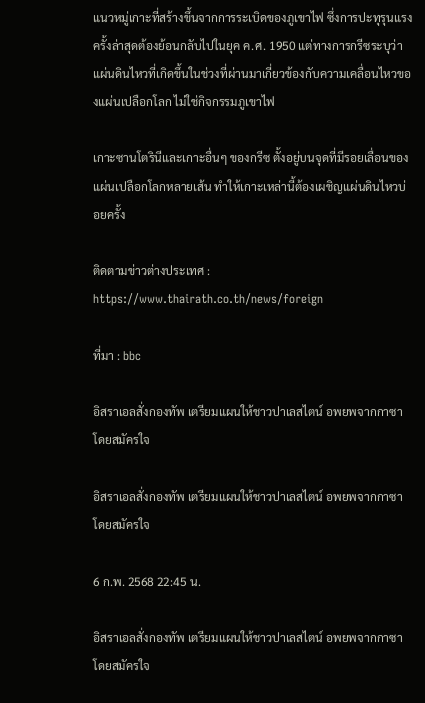แนวหมู่เกาะที่สร้างขึ้นจากการระเบิดของภูเขาไฟ ซึ่งการปะทุรุนแรงครั้งล่าสุดต้องย้อนกลับไปในยุค ค.ศ. 1950 แต่ทางการกรีซระบุว่า แผ่นดินไหวที่เกิดขึ้นในช่วงที่ผ่านมาเกี่ยวข้องกับความเคลื่อนไหวของแผ่นเปลือกโลก ไม่ใช่กิจกรรมภูเขาไฟ

เกาะซานโตรินีและเกาะอื่นๆ ของกรีซ ตั้งอยู่บนจุดที่มีรอยเลื่อนของแผ่นเปลือกโลกหลายเส้น ทำให้เกาะเหล่านี้ต้องเผชิญแผ่นดินไหวบ่อยครั้ง

ติดตามข่าวต่างประเทศ : https://www.thairath.co.th/news/foreign

ที่มา : bbc

อิสราเอลสั่งกองทัพ เตรียมแผนให้ชาวปาเลสไตน์ อพยพจากกาซาโดยสมัครใจ

อิสราเอลสั่งกองทัพ เตรียมแผนให้ชาวปาเลสไตน์ อพยพจากกาซาโดยสมัครใจ

6 ก.พ. 2568 22:45 น.

อิสราเอลสั่งกองทัพ เตรียมแผนให้ชาวปาเลสไตน์ อพยพจากกาซาโดยสมัครใจ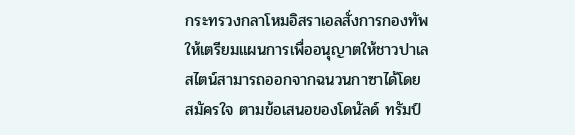กระทรวงกลาโหมอิสราเอลสั่งการกองทัพให้เตรียมแผนการเพื่ออนุญาตให้ชาวปาเลสไตน์สามารถออกจากฉนวนกาซาได้โดยสมัครใจ ตามข้อเสนอของโดนัลด์ ทรัมป์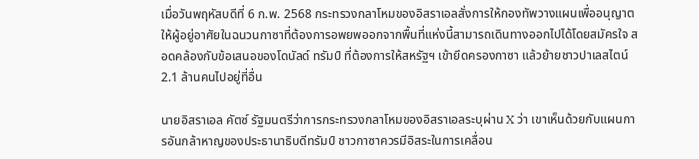เมื่อวันพฤหัสบดีที่ 6 ก.พ. 2568 กระทรวงกลาโหมของอิสราเอลสั่งการให้กองทัพวางแผนเพื่ออนุญาตให้ผู้อยู่อาศัยในฉนวนกาซาที่ต้องการอพยพออกจากพื้นที่แห่งนี้สามารถเดินทางออกไปได้โดยสมัครใจ สอดคล้องกับข้อเสนอของโดนัลด์ ทรัมป์ ที่ต้องการให้สหรัฐฯ เข้ายึดครองกาซา แล้วย้ายชาวปาเลสไตน์ 2.1 ล้านคนไปอยู่ที่อื่น

นายอิสราเอล คัตซ์ รัฐมนตรีว่าการกระทรวงกลาโหมของอิสราเอลระบุผ่าน X ว่า เขาเห็นด้วยกับแผนการอันกล้าหาญของประธานาธิบดีทรัมป์ ชาวกาซาควรมีอิสระในการเคลื่อน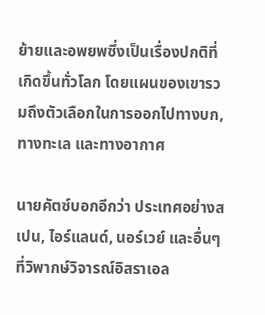ย้ายและอพยพซึ่งเป็นเรื่องปกติที่เกิดขึ้นทั่วโลก โดยแผนของเขารวมถึงตัวเลือกในการออกไปทางบก, ทางทะเล และทางอากาศ

นายคัตซ์บอกอีกว่า ประเทศอย่างสเปน, ไอร์แลนด์, นอร์เวย์ และอื่นๆ ที่วิพากษ์วิจารณ์อิสราเอล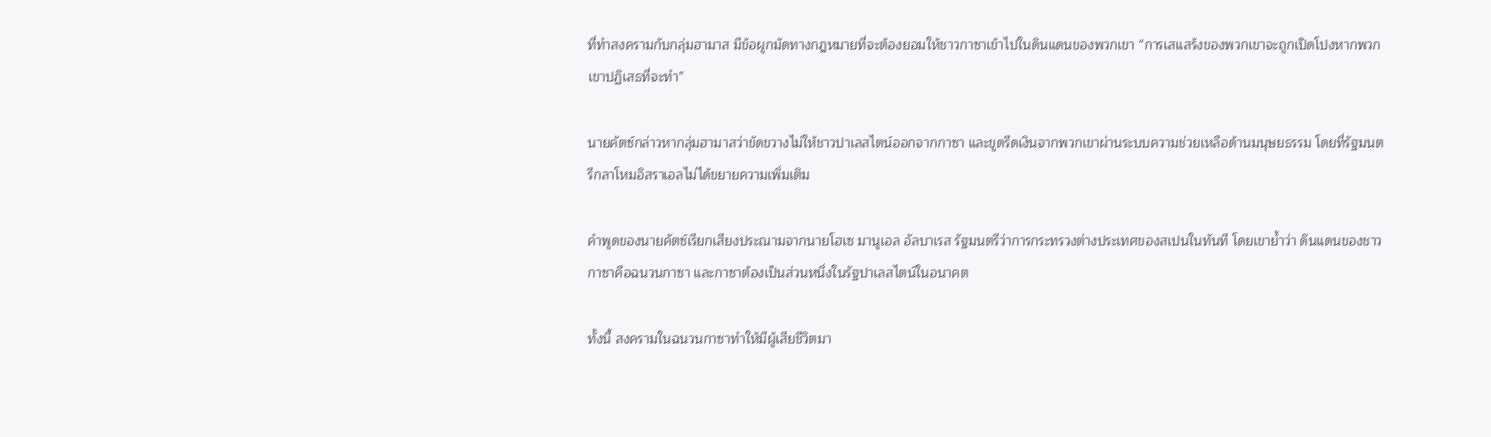ที่ทำสงครามกับกลุ่มฮามาส มีข้อผูกมัดทางกฎหมายที่จะต้องยอมให้ชาวกาซาเข้าไปในดินแดนของพวกเขา “การเสแสร้งของพวกเขาจะถูกเปิดโปงหากพวกเขาปฏิเสธที่จะทำ”

นายคัตซ์กล่าวหากลุ่มฮามาสว่าขัดขวางไม่ให้ชาวปาเลสไตน์ออกจากกาซา และขูดรีดเงินจากพวกเขาผ่านระบบความช่วยเหลือด้านมนุษยธรรม โดยที่รัฐมนตรีกลาโหมอิสราเอลไม่ได้ขยายความเพิ่มเติม

คำพูดของนายคัตซ์เรียกเสียงประณามจากนายโฮเซ มานูเอล อัลบาเรส รัฐมนตรีว่าการกระทรวงต่างประเทศของสเปนในทันที โดยเขาย้ำว่า ดินแดนของชาวกาซาคือฉนวนกาซา และกาซาต้องเป็นส่วนหนึ่งในรัฐปาเลสไตน์ในอนาคต

ทั้งนี้ สงครามในฉนวนกาซาทำให้มีผู้เสียชีวิตมา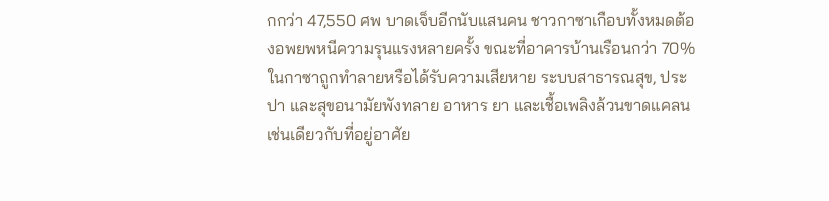กกว่า 47,550 ศพ บาดเจ็บอีกนับแสนคน ชาวกาซาเกือบทั้งหมดต้องอพยพหนีความรุนแรงหลายครั้ง ขณะที่อาคารบ้านเรือนกว่า 70% ในกาซาถูกทำลายหรือได้รับความเสียหาย ระบบสาธารณสุข, ประปา และสุขอนามัยพังทลาย อาหาร ยา และเชื้อเพลิงล้วนขาดแคลน เช่นเดียวกับที่อยู่อาศัย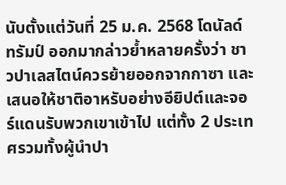นับตั้งแต่วันที่ 25 ม.ค. 2568 โดนัลด์ ทรัมป์ ออกมากล่าวย้ำหลายครั้งว่า ชาวปาเลสไตน์ควรย้ายออกจากกาซา และเสนอให้ชาติอาหรับอย่างอียิปต์และจอร์แดนรับพวกเขาเข้าไป แต่ทั้ง 2 ประเทศรวมทั้งผู้นำปา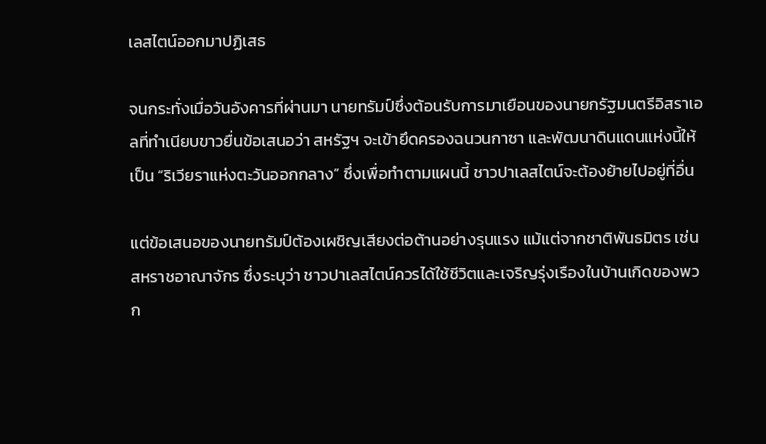เลสไตน์ออกมาปฏิเสธ

จนกระทั่งเมื่อวันอังคารที่ผ่านมา นายทรัมป์ซึ่งต้อนรับการมาเยือนของนายกรัฐมนตรีอิสราเอลที่ทำเนียบขาวยื่นข้อเสนอว่า สหรัฐฯ จะเข้ายึดครองฉนวนกาซา และพัฒนาดินแดนแห่งนี้ให้เป็น “ริเวียราแห่งตะวันออกกลาง” ซึ่งเพื่อทำตามแผนนี้ ชาวปาเลสไตน์จะต้องย้ายไปอยู่ที่อื่น

แต่ข้อเสนอของนายทรัมป์ต้องเผชิญเสียงต่อต้านอย่างรุนแรง แม้แต่จากชาติพันธมิตร เช่น สหราชอาณาจักร ซึ่งระบุว่า ชาวปาเลสไตน์ควรได้ใช้ชีวิตและเจริญรุ่งเรืองในบ้านเกิดของพวก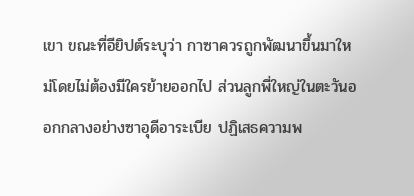เขา ขณะที่อียิปต์ระบุว่า กาซาควรถูกพัฒนาขึ้นมาใหม่โดยไม่ต้องมีใครย้ายออกไป ส่วนลูกพี่ใหญ่ในตะวันออกกลางอย่างซาอุดีอาระเบีย ปฏิเสธความพ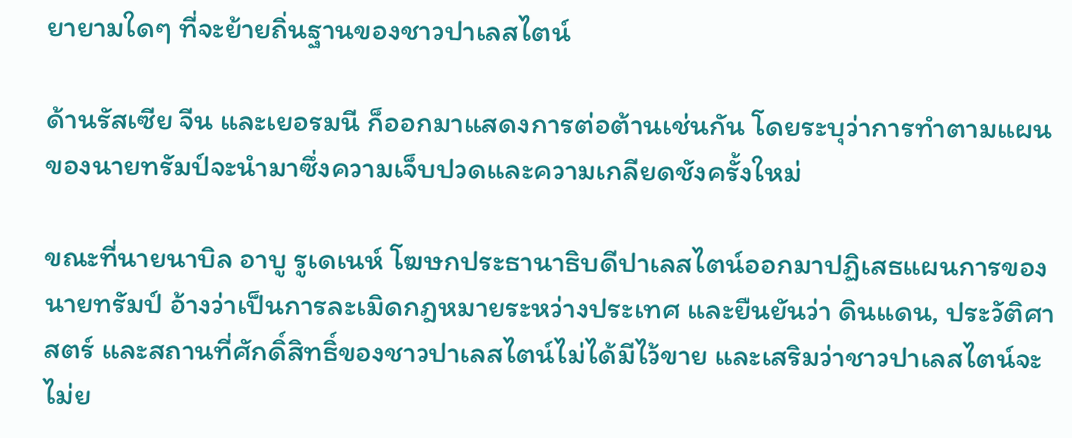ยายามใดๆ ที่จะย้ายถิ่นฐานของชาวปาเลสไตน์

ด้านรัสเซีย จีน และเยอรมนี ก็ออกมาแสดงการต่อต้านเช่นกัน โดยระบุว่าการทำตามแผนของนายทรัมป์จะนำมาซึ่งความเจ็บปวดและความเกลียดชังครั้งใหม่

ขณะที่นายนาบิล อาบู รูเดเนห์ โฆษกประธานาธิบดีปาเลสไตน์ออกมาปฏิเสธแผนการของนายทรัมป์ อ้างว่าเป็นการละเมิดกฎหมายระหว่างประเทศ และยืนยันว่า ดินแดน, ประวัติศาสตร์ และสถานที่ศักดิ์สิทธิ์ของชาวปาเลสไตน์ไม่ได้มีไว้ขาย และเสริมว่าชาวปาเลสไตน์จะไม่ย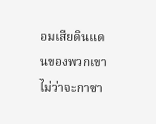อมเสียดินแดนของพวกเขา ไม่ว่าจะกาซา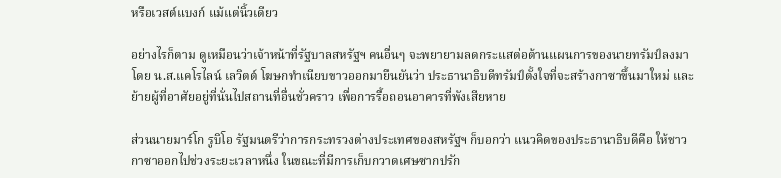หรือเวสต์แบงก์ แม้แต่นิ้วเดียว

อย่างไรก็ตาม ดูเหมือนว่าเจ้าหน้าที่รัฐบาลสหรัฐฯ คนอื่นๆ จะพยายามลดกระแสต่อต้านแผนการของนายทรัมป์ลงมา โดย น.ส.แคโรไลน์ เลวิตต์ โฆษกทำเนียบขาวออกมายืนยันว่า ประธานาธิบดีทรัมป์ตั้งใจที่จะสร้างกาซาขึ้นมาใหม่ และย้ายผู้ที่อาศัยอยู่ที่นั่นไปสถานที่อื่นชั่วคราว เพื่อการรื้อถอนอาคารที่พังเสียหาย

ส่วนนายมาร์โก รูบิโอ รัฐมนตรีว่าการกระทรวงต่างประเทศของสหรัฐฯ ก็บอกว่า แนวคิดของประธานาธิบดีคือ ให้ชาวกาซาออกไปช่วงระยะเวลาหนึ่ง ในขณะที่มีการเก็บกวาดเศษซากปรัก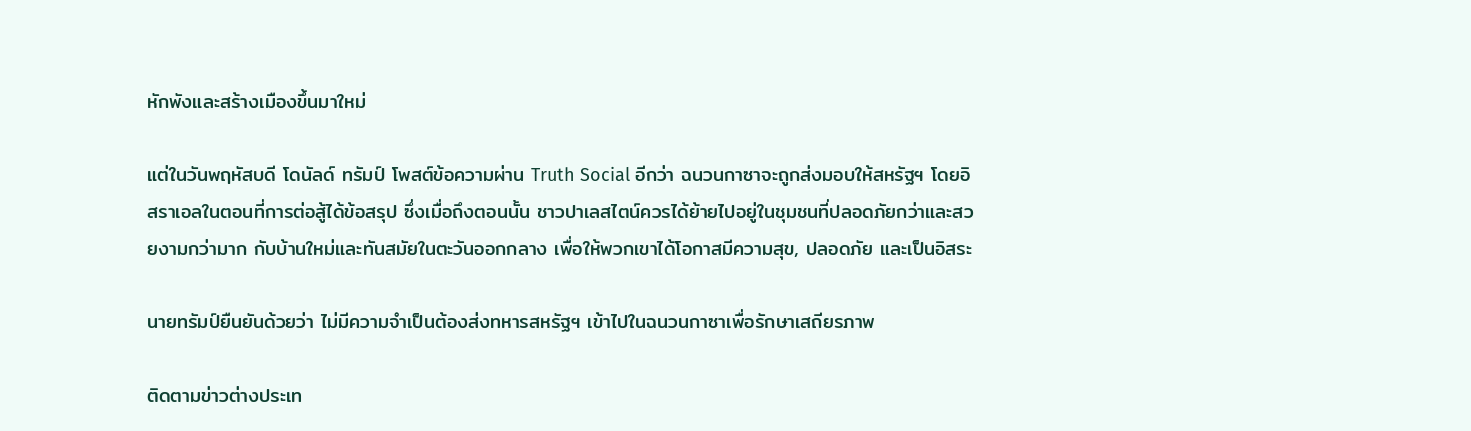หักพังและสร้างเมืองขึ้นมาใหม่

แต่ในวันพฤหัสบดี โดนัลด์ ทรัมป์ โพสต์ข้อความผ่าน Truth Social อีกว่า ฉนวนกาซาจะถูกส่งมอบให้สหรัฐฯ โดยอิสราเอลในตอนที่การต่อสู้ได้ข้อสรุป ซึ่งเมื่อถึงตอนนั้น ชาวปาเลสไตน์ควรได้ย้ายไปอยู่ในชุมชนที่ปลอดภัยกว่าและสวยงามกว่ามาก กับบ้านใหม่และทันสมัยในตะวันออกกลาง เพื่อให้พวกเขาได้โอกาสมีความสุข, ปลอดภัย และเป็นอิสระ

นายทรัมป์ยืนยันด้วยว่า ไม่มีความจำเป็นต้องส่งทหารสหรัฐฯ เข้าไปในฉนวนกาซาเพื่อรักษาเสถียรภาพ

ติดตามข่าวต่างประเท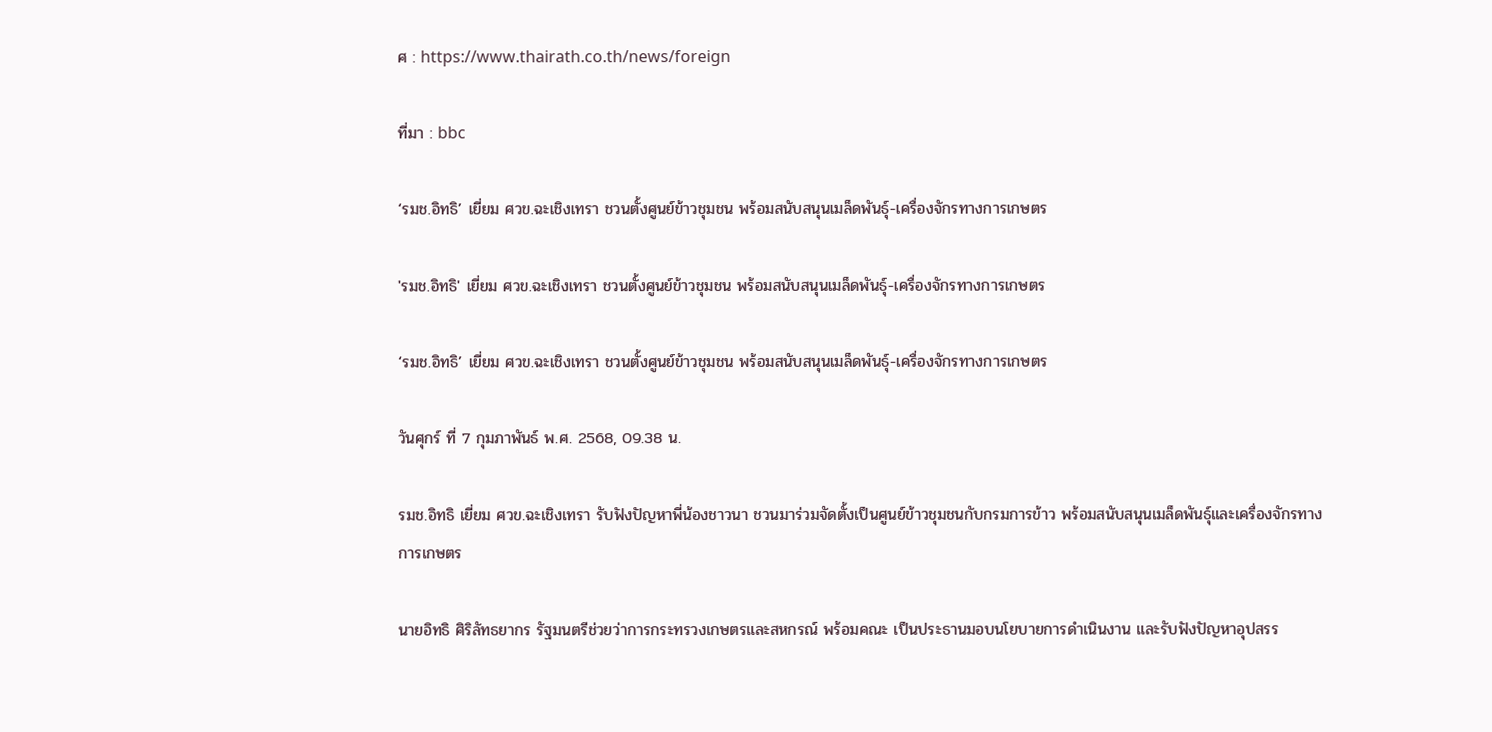ศ : https://www.thairath.co.th/news/foreign

ที่มา : bbc

‘รมช.อิทธิ’ เยี่ยม ศวข.ฉะเชิงเทรา ชวนตั้งศูนย์ข้าวชุมชน พร้อมสนับสนุนเมล็ดพันธุ์-เครื่องจักรทางการเกษตร

'รมช.อิทธิ' เยี่ยม ศวข.ฉะเชิงเทรา ชวนตั้งศูนย์ข้าวชุมชน พร้อมสนับสนุนเมล็ดพันธุ์-เครื่องจักรทางการเกษตร

‘รมช.อิทธิ’ เยี่ยม ศวข.ฉะเชิงเทรา ชวนตั้งศูนย์ข้าวชุมชน พร้อมสนับสนุนเมล็ดพันธุ์-เครื่องจักรทางการเกษตร

วันศุกร์ ที่ 7 กุมภาพันธ์ พ.ศ. 2568, 09.38 น.

รมช.อิทธิ เยี่ยม ศวข.ฉะเชิงเทรา รับฟังปัญหาพี่น้องชาวนา ชวนมาร่วมจัดตั้งเป็นศูนย์ข้าวชุมชนกับกรมการข้าว พร้อมสนับสนุนเมล็ดพันธุ์และเครื่องจักรทางการเกษตร

นายอิทธิ ศิริลัทธยากร รัฐมนตรีช่วยว่าการกระทรวงเกษตรและสหกรณ์ พร้อมคณะ เป็นประธานมอบนโยบายการดำเนินงาน และรับฟังปัญหาอุปสรร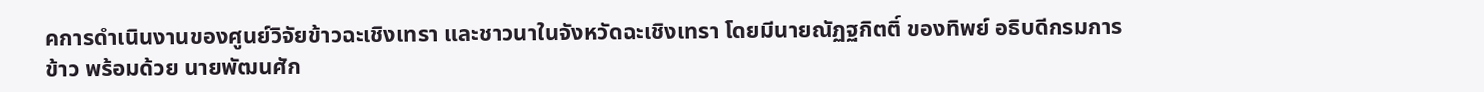คการดำเนินงานของศูนย์วิจัยข้าวฉะเชิงเทรา และชาวนาในจังหวัดฉะเชิงเทรา โดยมีนายณัฏฐกิตติ์ ของทิพย์ อธิบดีกรมการข้าว พร้อมด้วย นายพัฒนศัก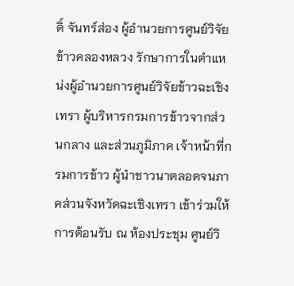ดิ์ จันทร์ส่อง ผู้อำนวยการศูนย์วิจัยข้าวคลองหลวง รักษาการในตำแหน่งผู้อำนวยการศูนย์วิจัยข้าวฉะเชิงเทรา ผู้บริหารกรมการข้าวจากส่วนกลาง และส่วนภูมิภาค เจ้าหน้าที่กรมการข้าว ผู้นำชาวนาตลอดจนภาคส่วนจังหวัดฉะเชิงเทรา เข้าร่วมให้การต้อนรับ ณ ห้องประชุม ศูนย์วิ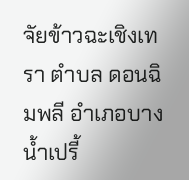จัยข้าวฉะเชิงเทรา ตำบล ดอนฉิมพลี อำเภอบางน้ำเปรี้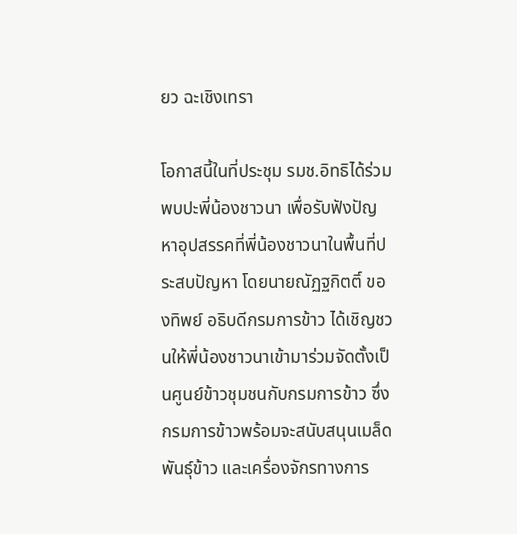ยว ฉะเชิงเทรา

โอกาสนี้ในที่ประชุม รมช.อิทธิได้ร่วมพบปะพี่น้องชาวนา เพื่อรับฟังปัญหาอุปสรรคที่พี่น้องชาวนาในพื้นที่ประสบปัญหา โดยนายณัฏฐกิตติ์ ของทิพย์ อธิบดีกรมการข้าว ได้เชิญชวนให้พี่น้องชาวนาเข้ามาร่วมจัดตั้งเป็นศูนย์ข้าวชุมชนกับกรมการข้าว ซึ่งกรมการข้าวพร้อมจะสนับสนุนเมล็ดพันธุ์ข้าว และเครื่องจักรทางการ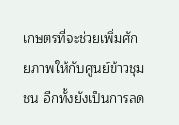เกษตรที่จะช่วยเพิ่มศักยภาพให้กับศูนย์ข้าวชุมชน อีกทั้งยังเป็นการลด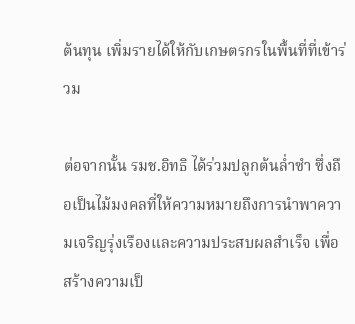ต้นทุน เพิ่มรายได้ให้กับเกษตรกรในพื้นที่ที่เข้าร่วม

ต่อจากนั้น รมช.อิทธิ ได้ร่วมปลูกต้นล่ำซำ ซึ่งถือเป็นไม้มงคลที่ให้ความหมายถึงการนำพาความเจริญรุ่งเรืองและความประสบผลสำเร็จ เพื่อสร้างความเป็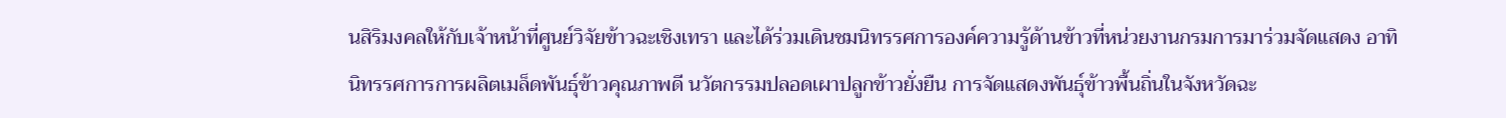นสิริมงคลให้กับเจ้าหน้าที่ศูนย์วิจัยข้าวฉะเชิงเทรา และได้ร่วมเดินชมนิทรรศการองค์ความรู้ด้านข้าวที่หน่วยงานกรมการมาร่วมจัดแสดง อาทิ นิทรรศการการผลิตเมล็ดพันธุ์ข้าวคุณภาพดี นวัตกรรมปลอดเผาปลูกข้าวยั่งยืน การจัดแสดงพันธุ์ข้าวพื้นถิ่นในจังหวัดฉะ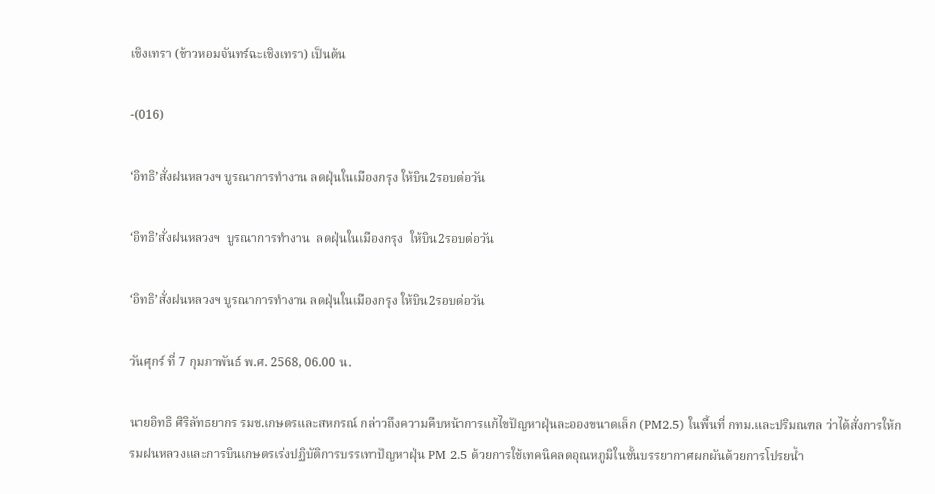เชิงเทรา (ข้าวหอมจันทร์ฉะเชิงเทรา) เป็นต้น

-(016)

‘อิทธิ’สั่งฝนหลวงฯ บูรณาการทำงาน ลดฝุ่นในเมืองกรุง ให้บิน2รอบต่อวัน

‘อิทธิ’สั่งฝนหลวงฯ  บูรณาการทำงาน  ลดฝุ่นในเมืองกรุง  ให้บิน2รอบต่อวัน

‘อิทธิ’สั่งฝนหลวงฯ บูรณาการทำงาน ลดฝุ่นในเมืองกรุง ให้บิน2รอบต่อวัน

วันศุกร์ ที่ 7 กุมภาพันธ์ พ.ศ. 2568, 06.00 น.

นายอิทธิ ศิริลัทธยากร รมช.เกษตรและสหกรณ์ กล่าวถึงความคืบหน้าการแก้ไขปัญหาฝุ่นละอองขนาดเล็ก (PM2.5) ในพื้นที่ กทม.และปริมณฑล ว่าได้สั่งการให้กรมฝนหลวงและการบินเกษตรเร่งปฏิบัติการบรรเทาปัญหาฝุ่น PM 2.5 ด้วยการใช้เทคนิคลดอุณหภูมิในชั้นบรรยากาศผกผันด้วยการโปรยน้ำ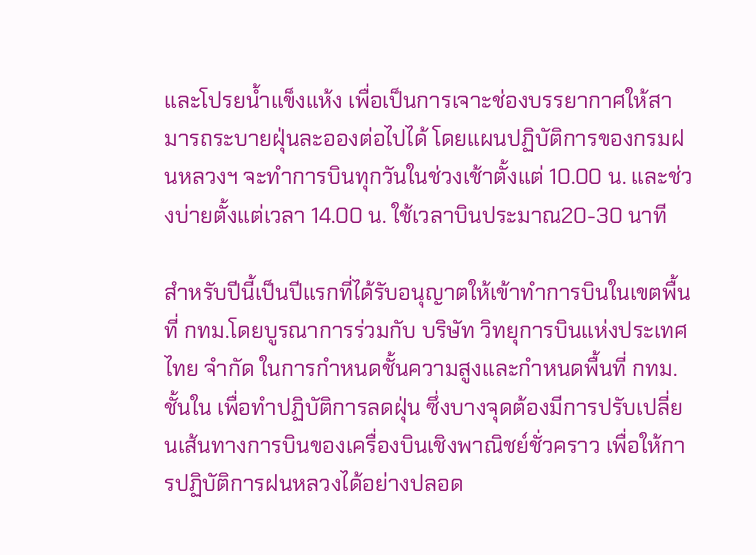และโปรยน้ำแข็งแห้ง เพื่อเป็นการเจาะช่องบรรยากาศให้สามารถระบายฝุ่นละอองต่อไปได้ โดยแผนปฏิบัติการของกรมฝนหลวงฯ จะทำการบินทุกวันในช่วงเช้าตั้งแต่ 10.00 น. และช่วงบ่ายตั้งแต่เวลา 14.00 น. ใช้เวลาบินประมาณ20-30 นาที

สำหรับปีนี้เป็นปีแรกที่ได้รับอนุญาตให้เข้าทำการบินในเขตพื้นที่ กทม.โดยบูรณาการร่วมกับ บริษัท วิทยุการบินแห่งประเทศไทย จำกัด ในการกำหนดชั้นความสูงและกำหนดพื้นที่ กทม.ชั้นใน เพื่อทำปฏิบัติการลดฝุ่น ซึ่งบางจุดต้องมีการปรับเปลี่ยนเส้นทางการบินของเครื่องบินเชิงพาณิชย์ชั่วคราว เพื่อให้การปฏิบัติการฝนหลวงได้อย่างปลอด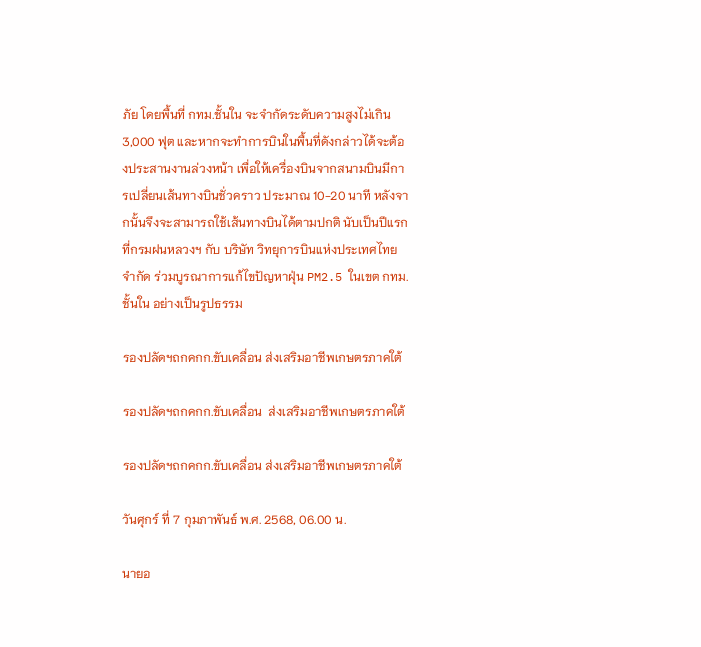ภัย โดยพื้นที่ กทม.ชั้นใน จะจำกัดระดับความสูงไม่เกิน 3,000 ฟุต และหากจะทำการบินในพื้นที่ดังกล่าวได้จะต้องประสานงานล่วงหน้า เพื่อให้เครื่องบินจากสนามบินมีการเปลี่ยนเส้นทางบินชั่วคราว ประมาณ 10-20 นาที หลังจากนั้นจึงจะสามารถใช้เส้นทางบินได้ตามปกติ นับเป็นปีแรกที่กรมฝนหลวงฯ กับ บริษัท วิทยุการบินแห่งประเทศไทย จำกัด ร่วมบูรณาการแก้ไขปัญหาฝุ่น PM2.5 ในเขต กทม.ชั้นใน อย่างเป็นรูปธรรม

รองปลัดฯถกคกก.ขับเคลื่อน ส่งเสริมอาชีพเกษตรภาคใต้

รองปลัดฯถกคกก.ขับเคลื่อน  ส่งเสริมอาชีพเกษตรภาคใต้

รองปลัดฯถกคกก.ขับเคลื่อน ส่งเสริมอาชีพเกษตรภาคใต้

วันศุกร์ ที่ 7 กุมภาพันธ์ พ.ศ. 2568, 06.00 น.

นายอ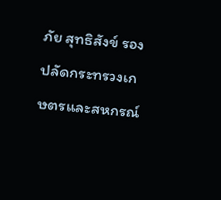ภัย สุทธิสังข์ รองปลัดกระทรวงเกษตรและสหกรณ์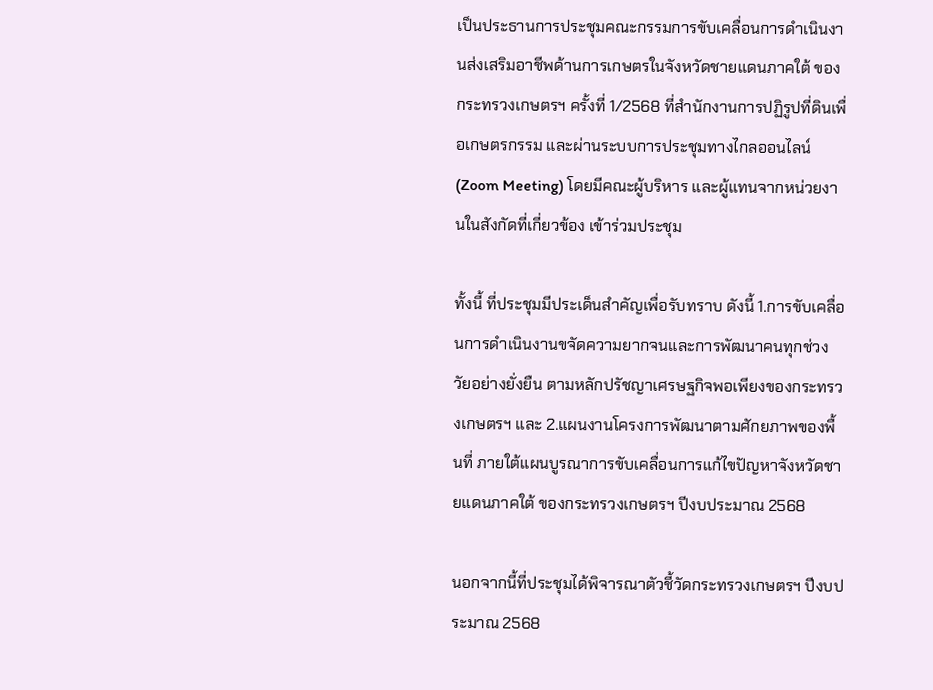เป็นประธานการประชุมคณะกรรมการขับเคลื่อนการดำเนินงานส่งเสริมอาชีพด้านการเกษตรในจังหวัดชายแดนภาคใต้ ของกระทรวงเกษตรฯ ครั้งที่ 1/2568 ที่สำนักงานการปฏิรูปที่ดินเพื่อเกษตรกรรม และผ่านระบบการประชุมทางไกลออนไลน์ (Zoom Meeting) โดยมีคณะผู้บริหาร และผู้แทนจากหน่วยงานในสังกัดที่เกี่ยวข้อง เข้าร่วมประชุม

ทั้งนี้ ที่ประชุมมีประเด็นสำคัญเพื่อรับทราบ ดังนี้ 1.การขับเคลื่อนการดำเนินงานขจัดความยากจนและการพัฒนาคนทุกช่วงวัยอย่างยั่งยืน ตามหลักปรัชญาเศรษฐกิจพอเพียงของกระทรวงเกษตรฯ และ 2.แผนงานโครงการพัฒนาตามศักยภาพของพื้นที่ ภายใต้แผนบูรณาการขับเคลื่อนการแก้ไขปัญหาจังหวัดชายแดนภาคใต้ ของกระทรวงเกษตรฯ ปีงบประมาณ 2568

นอกจากนี้ที่ประชุมได้พิจารณาตัวชี้วัดกระทรวงเกษตรฯ ปีงบประมาณ 2568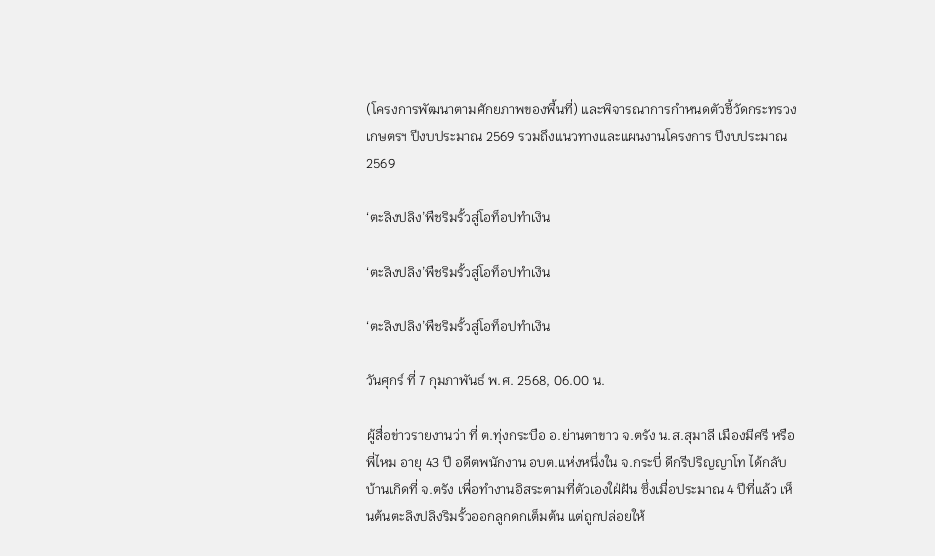(โครงการพัฒนาตามศักยภาพของพื้นที่) และพิจารณาการกำหนดตัวชี้วัดกระทรวงเกษตรฯ ปีงบประมาณ 2569 รวมถึงแนวทางและแผนงานโครงการ ปีงบประมาณ 2569

‘ตะลิงปลิง’พืชริมรั้วสู่โอท็อปทำเงิน

‘ตะลิงปลิง’พืชริมรั้วสู่โอท็อปทำเงิน

‘ตะลิงปลิง’พืชริมรั้วสู่โอท็อปทำเงิน

วันศุกร์ ที่ 7 กุมภาพันธ์ พ.ศ. 2568, 06.00 น.

ผู้สื่อข่าวรายงานว่า ที่ ต.ทุ่งกระบือ อ.ย่านตาขาว จ.ตรัง น.ส.สุมาลี เมืองมีศรี หรือพี่ไหม อายุ 43 ปี อดีตพนักงาน อบต.แห่งหนึ่งใน จ.กระบี่ ดีกรีปริญญาโท ได้กลับบ้านเกิดที่ จ.ตรัง เพื่อทำงานอิสระตามที่ตัวเองใฝ่ฝัน ซึ่งเมื่อประมาณ 4 ปีที่แล้ว เห็นต้นตะลิงปลิงริมรั้วออกลูกดกเต็มต้น แต่ถูกปล่อยให้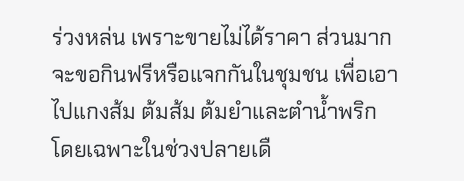ร่วงหล่น เพราะขายไม่ได้ราคา ส่วนมากจะขอกินฟรีหรือแจกกันในชุมชน เพื่อเอาไปแกงส้ม ต้มส้ม ต้มยำและตำน้ำพริก โดยเฉพาะในช่วงปลายเดื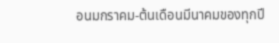อนมกราคม-ต้นเดือนมีนาคมของทุกปี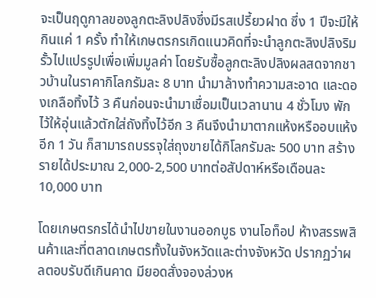จะเป็นฤดูกาลของลูกตะลิงปลิงซึ่งมีรสเปรี้ยวฝาด ซึ่ง 1 ปีจะมีให้กินแค่ 1 ครั้ง ทำให้เกษตรกรเกิดแนวคิดที่จะนำลูกตะลิงปลิงริมรั้วไปแปรรูปเพื่อเพิ่มมูลค่า โดยรับซื้อลูกตะลิงปลิงผลสดจากชาวบ้านในราคากิโลกรัมละ 8 บาท นำมาล้างทำความสะอาด และดองเกลือทิ้งไว้ 3 คืนก่อนจะนำมาเชื่อมเป็นเวลานาน 4 ชั่วโมง พักไว้ให้อุ่นแล้วตักใส่ถังทิ้งไว้อีก 3 คืนจึงนำมาตากแห้งหรืออบแห้งอีก 1 วัน ก็สามารถบรรจุใส่ถุงขายได้กิโลกรัมละ 500 บาท สร้างรายได้ประมาณ 2,000-2,500 บาทต่อสัปดาห์หรือเดือนละ 10,000 บาท

โดยเกษตรกรได้นำไปขายในงานออกบูธ งานโอท็อป ห้างสรรพสินค้าและที่ตลาดเกษตรทั้งในจังหวัดและต่างจังหวัด ปรากฏว่าผลตอบรับดีเกินคาด มียอดสั่งจองล่วงห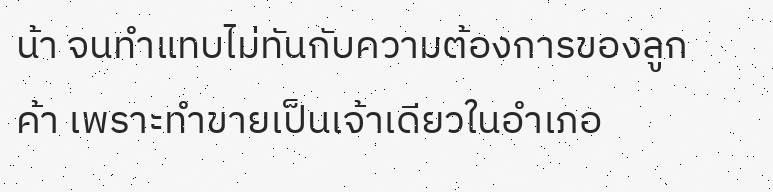น้า จนทำแทบไม่ทันกับความต้องการของลูกค้า เพราะทำขายเป็นเจ้าเดียวในอำเภอ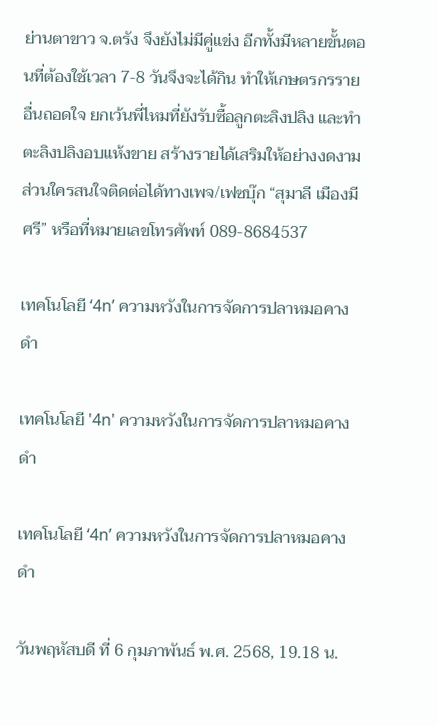ย่านตาขาว จ.ตรัง จึงยังไม่มีคู่แข่ง อีกทั้งมีหลายขั้นตอนที่ต้องใช้เวลา 7-8 วันจึงจะได้กิน ทำให้เกษตรกรรายอื่นถอดใจ ยกเว้นพี่ไหมที่ยังรับซื้อลูกตะลิงปลิง และทำตะลิงปลิงอบแห้งขาย สร้างรายได้เสริมให้อย่างงดงาม ส่วนใครสนใจติดต่อได้ทางเพจ/เฟซบุ๊ก “สุมาลี เมืองมีศรี” หรือที่หมายเลขโทรศัพท์ 089-8684537

เทคโนโลยี ‘4n’ ความหวังในการจัดการปลาหมอคางดำ

เทคโนโลยี '4n' ความหวังในการจัดการปลาหมอคางดำ

เทคโนโลยี ‘4n’ ความหวังในการจัดการปลาหมอคางดำ

วันพฤหัสบดี ที่ 6 กุมภาพันธ์ พ.ศ. 2568, 19.18 น.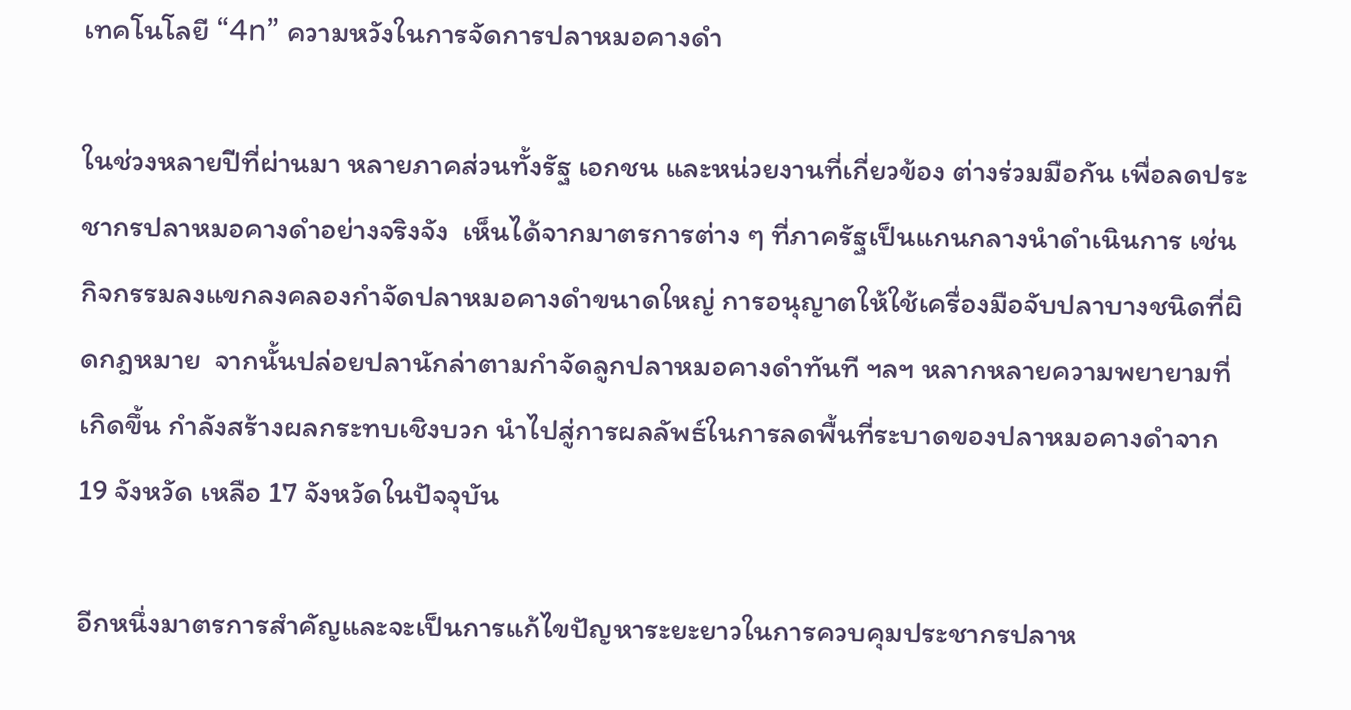เทคโนโลยี “4n” ความหวังในการจัดการปลาหมอคางดำ

ในช่วงหลายปีที่ผ่านมา หลายภาคส่วนทั้งรัฐ เอกชน และหน่วยงานที่เกี่ยวข้อง ต่างร่วมมือกัน เพื่อลดประชากรปลาหมอคางดำอย่างจริงจัง  เห็นได้จากมาตรการต่าง ๆ ที่ภาครัฐเป็นแกนกลางนำดำเนินการ เช่น กิจกรรมลงแขกลงคลองกำจัดปลาหมอคางดำขนาดใหญ่ การอนุญาตให้ใช้เครื่องมือจับปลาบางชนิดที่ผิดกฎหมาย  จากนั้นปล่อยปลานักล่าตามกำจัดลูกปลาหมอคางดำทันที ฯลฯ หลากหลายความพยายามที่เกิดขึ้น กำลังสร้างผลกระทบเชิงบวก นำไปสู่การผลลัพธ์ในการลดพื้นที่ระบาดของปลาหมอคางดำจาก 19 จังหวัด เหลือ 17 จังหวัดในปัจจุบัน

อีกหนึ่งมาตรการสำคัญและจะเป็นการแก้ไขปัญหาระยะยาวในการควบคุมประชากรปลาห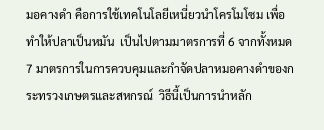มอคางดำ คือการใช้เทคโนโลยีเหนี่ยวนำโครโมโซม เพื่อทำให้ปลาเป็นหมัน  เป็นไปตามมาตรการที่ 6 จากทั้งหมด 7 มาตรการในการควบคุมและกำจัดปลาหมอคางดำของกระทรวงเกษตรและสหกรณ์  วิธีนี้เป็นการนำหลัก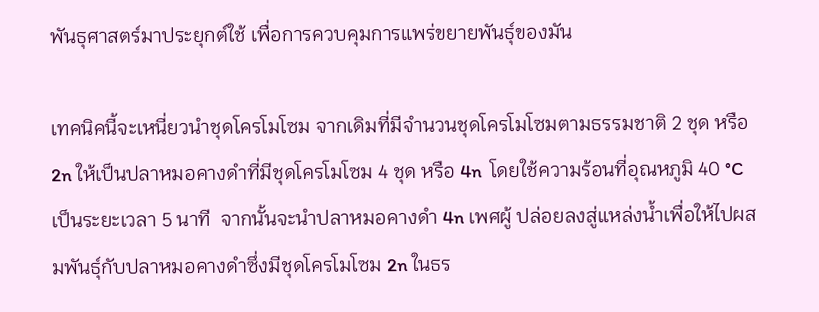พันธุศาสตร์มาประยุกต์ใช้ เพื่อการควบคุมการแพร่ขยายพันธุ์ของมัน

เทคนิคนี้จะเหนี่ยวนำชุดโครโมโซม จากเดิมที่มีจำนวนชุดโครโมโซมตามธรรมชาติ 2 ชุด หรือ 2n ให้เป็นปลาหมอคางดำที่มีชุดโครโมโซม 4 ชุด หรือ 4n  โดยใช้ความร้อนที่อุณหภูมิ 40 °C เป็นระยะเวลา 5 นาที  จากนั้นจะนำปลาหมอคางดำ 4n เพศผู้ ปล่อยลงสู่แหล่งน้ำเพื่อให้ไปผสมพันธุ์กับปลาหมอคางดำซึ่งมีชุดโครโมโซม 2n ในธร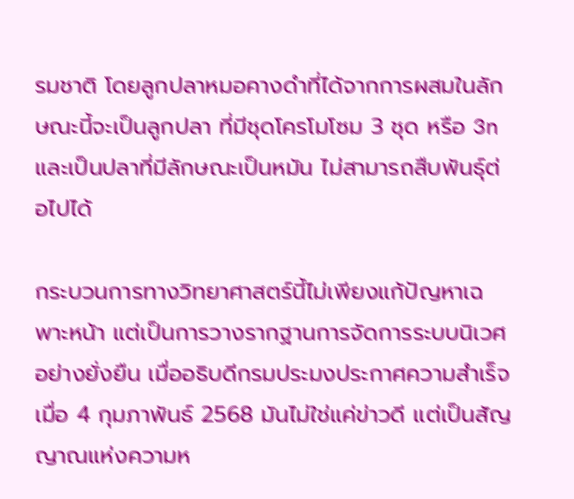รมชาติ โดยลูกปลาหมอคางดำที่ได้จากการผสมในลักษณะนี้จะเป็นลูกปลา ที่มีชุดโครโมโซม 3 ชุด หรือ 3n  และเป็นปลาที่มีลักษณะเป็นหมัน ไม่สามารถสืบพันธุ์ต่อไปได้

กระบวนการทางวิทยาศาสตร์นี้ไม่เพียงแก้ปัญหาเฉพาะหน้า แต่เป็นการวางรากฐานการจัดการระบบนิเวศอย่างยั่งยืน เมื่ออธิบดีกรมประมงประกาศความสำเร็จเมื่อ 4 กุมภาพันธ์ 2568 มันไม่ใช่แค่ข่าวดี แต่เป็นสัญญาณแห่งความห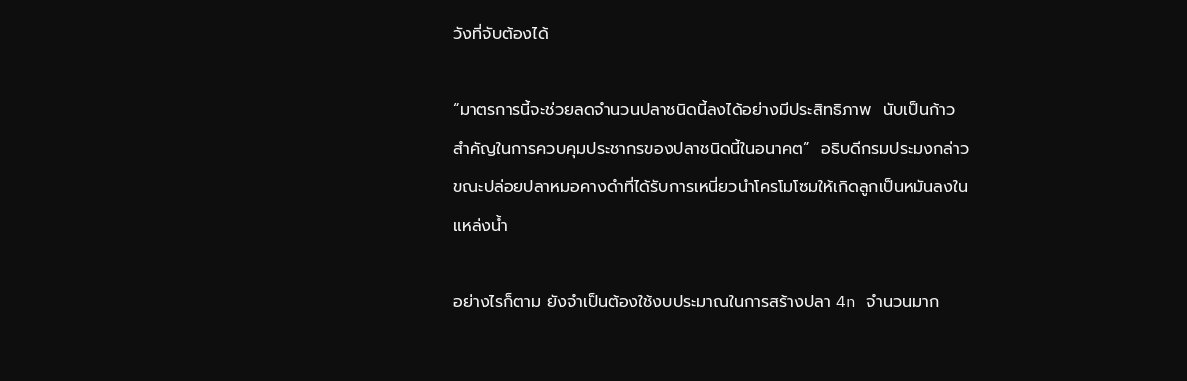วังที่จับต้องได้

“มาตรการนี้จะช่วยลดจำนวนปลาชนิดนี้ลงได้อย่างมีประสิทธิภาพ  นับเป็นก้าวสำคัญในการควบคุมประชากรของปลาชนิดนี้ในอนาคต”  อธิบดีกรมประมงกล่าว ขณะปล่อยปลาหมอคางดำที่ได้รับการเหนี่ยวนำโครโมโซมให้เกิดลูกเป็นหมันลงในแหล่งน้ำ

อย่างไรก็ตาม ยังจำเป็นต้องใช้งบประมาณในการสร้างปลา 4n จำนวนมาก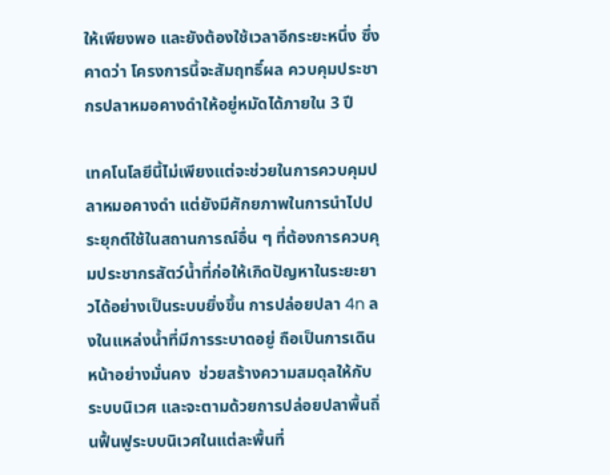ให้เพียงพอ และยังต้องใช้เวลาอีกระยะหนึ่ง ซึ่งคาดว่า โครงการนี้จะสัมฤทธิ์ผล ควบคุมประชากรปลาหมอคางดำให้อยู่หมัดได้ภายใน 3 ปี

เทคโนโลยีนี้ไม่เพียงแต่จะช่วยในการควบคุมปลาหมอคางดำ แต่ยังมีศักยภาพในการนำไปประยุกต์ใช้ในสถานการณ์อื่น ๆ ที่ต้องการควบคุมประชากรสัตว์น้ำที่ก่อให้เกิดปัญหาในระยะยาวได้อย่างเป็นระบบยิ่งขึ้น การปล่อยปลา 4n ลงในแหล่งน้ำที่มีการระบาดอยู่ ถือเป็นการเดินหน้าอย่างมั่นคง  ช่วยสร้างความสมดุลให้กับระบบนิเวศ และจะตามด้วยการปล่อยปลาพื้นถิ่นฟื้นฟูระบบนิเวศในแต่ละพื้นที่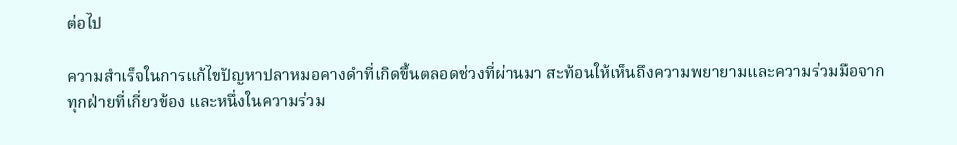ต่อไป

ความสำเร็จในการแก้ไขปัญหาปลาหมอคางดำที่เกิดขึ้นตลอดช่วงที่ผ่านมา สะท้อนให้เห็นถึงความพยายามและความร่วมมือจากทุกฝ่ายที่เกี่ยวข้อง และหนึ่งในความร่วม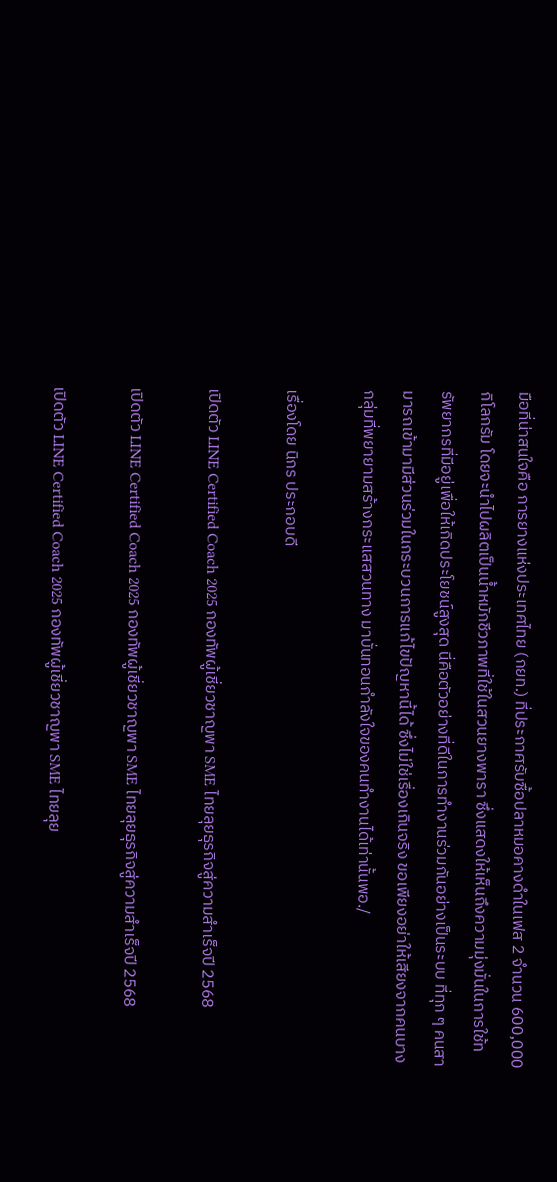มือที่น่าสนใจคือ การยางแห่งประเทศไทย (กยท.) ที่ประกาศรับซื้อปลาหมอคางดำในเฟส 2 จำนวน 600,000 กิโลกรัม โดยจะนำไปผลิตเป็นน้ำหมักชีวภาพที่ใช้ในสวนยางพารา ซึ่งแสดงให้เห็นถึงความมุ่งมั่นในการใช้ทรัพยากรที่มีอยู่เพื่อให้เกิดประโยชน์สูงสุด นี่คือตัวอย่างที่ดีในการทำงานร่วมกันอย่างเป็นระบบ ที่ทุก ๆ คนสามารถเข้ามามีส่วนร่วมในกระบวนการแก้ไขปัญหานี้ได้ ซึ่งไม่ใช่เรื่องเกินจริง ขอเพียงอย่าให้เสียงจากคนบางกลุ่มที่พยายามสร้างกระแสสวนทาง มาบั่นทอนกำลังใจของคนทำงานได้เท่านั้นพอ./

เรื่องโดย นิกร ประกอบดี

เปิดตัว LINE Certified Coach 2025 กองทัพผู้เชี่ยวชาญพา SME ไทยลุยธุรกิจสู่ความสำเร็จปี 2568

เปิดตัว LINE Certified Coach 2025 กองทัพผู้เชี่ยวชาญพา SME ไทยลุยธุรกิจสู่ความสำเร็จปี 2568

เปิดตัว LINE Certified Coach 2025 กองทัพผู้เชี่ยวชาญพา SME ไทยลุย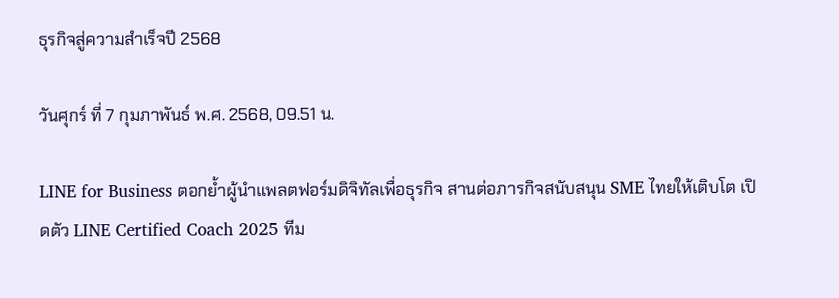ธุรกิจสู่ความสำเร็จปี 2568

วันศุกร์ ที่ 7 กุมภาพันธ์ พ.ศ. 2568, 09.51 น.

LINE for Business ตอกย้ำผู้นำแพลตฟอร์มดิจิทัลเพื่อธุรกิจ สานต่อภารกิจสนับสนุน SME ไทยให้เติบโต เปิดตัว LINE Certified Coach 2025 ทีม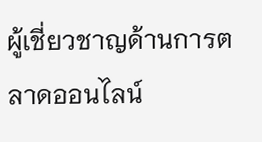ผู้เชี่ยวชาญด้านการตลาดออนไลน์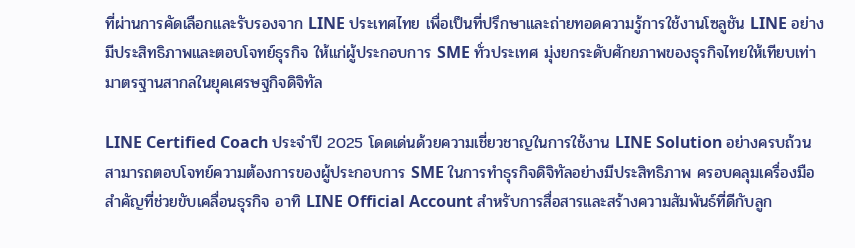ที่ผ่านการคัดเลือกและรับรองจาก LINE ประเทศไทย เพื่อเป็นที่ปรึกษาและถ่ายทอดความรู้การใช้งานโซลูชัน LINE อย่างมีประสิทธิภาพและตอบโจทย์ธุรกิจ ให้แก่ผู้ประกอบการ SME ทั่วประเทศ มุ่งยกระดับศักยภาพของธุรกิจไทยให้เทียบเท่ามาตรฐานสากลในยุคเศรษฐกิจดิจิทัล

LINE Certified Coach ประจำปี 2025 โดดเด่นด้วยความเชี่ยวชาญในการใช้งาน LINE Solution อย่างครบถ้วน สามารถตอบโจทย์ความต้องการของผู้ประกอบการ SME ในการทำธุรกิจดิจิทัลอย่างมีประสิทธิภาพ ครอบคลุมเครื่องมือสำคัญที่ช่วยขับเคลื่อนธุรกิจ อาทิ LINE Official Account สำหรับการสื่อสารและสร้างความสัมพันธ์ที่ดีกับลูก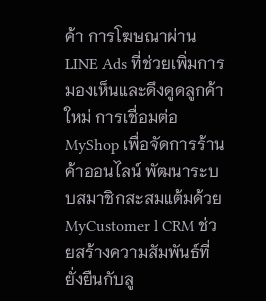ค้า การโฆษณาผ่าน LINE Ads ที่ช่วยเพิ่มการมองเห็นและดึงดูดลูกค้าใหม่ การเชื่อมต่อ MyShop เพื่อจัดการร้านค้าออนไลน์ พัฒนาระบบสมาชิกสะสมแต้มด้วย MyCustomer l CRM ช่วยสร้างความสัมพันธ์ที่ยั่งยืนกับลู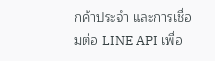กค้าประจำ และการเชื่อมต่อ LINE API เพื่อ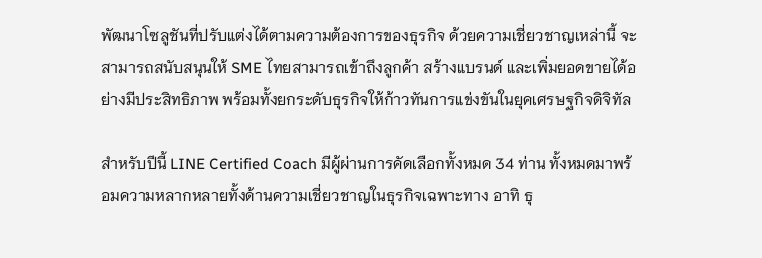พัฒนาโซลูชันที่ปรับแต่งได้ตามความต้องการของธุรกิจ ด้วยความเชี่ยวชาญเหล่านี้ จะสามารถสนับสนุนให้ SME ไทยสามารถเข้าถึงลูกค้า สร้างแบรนด์ และเพิ่มยอดขายได้อย่างมีประสิทธิภาพ พร้อมทั้งยกระดับธุรกิจให้ก้าวทันการแข่งขันในยุคเศรษฐกิจดิจิทัล

สำหรับปีนี้ LINE Certified Coach มีผู้ผ่านการคัดเลือกทั้งหมด 34 ท่าน ทั้งหมดมาพร้อมความหลากหลายทั้งด้านความเชี่ยวชาญในธุรกิจเฉพาะทาง อาทิ ธุ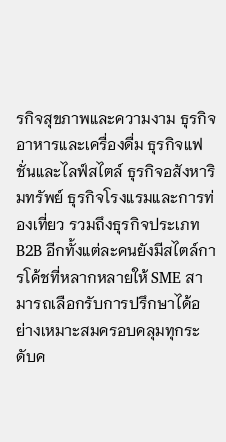รกิจสุขภาพและความงาม ธุรกิจอาหารและเครื่องดื่ม ธุรกิจแฟชั่นและไลฟ์สไตล์ ธุรกิจอสังหาริมทรัพย์ ธุรกิจโรงแรมและการท่องเที่ยว รวมถึงธุรกิจประเภท B2B อีกทั้งแต่ละคนยังมีสไตล์การโค้ชที่หลากหลายให้ SME สามารถเลือกรับการปรึกษาได้อย่างเหมาะสมครอบคลุมทุกระดับค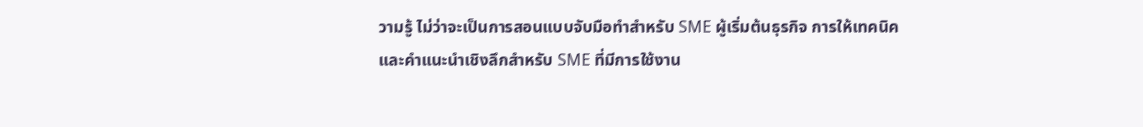วามรู้ ไม่ว่าจะเป็นการสอนแบบจับมือทำสำหรับ SME ผู้เริ่มต้นธุรกิจ การให้เทคนิคและคำแนะนำเชิงลึกสำหรับ SME ที่มีการใช้งาน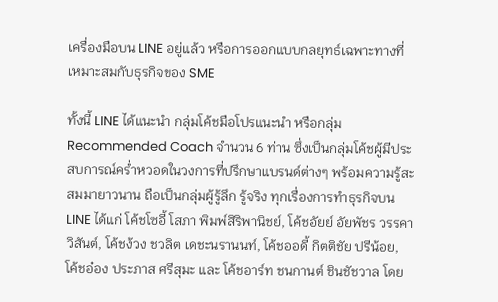เครื่องมือบน LINE อยู่แล้ว หรือการออกแบบกลยุทธ์เฉพาะทางที่เหมาะสมกับธุรกิจของ SME

ทั้งนี้ LINE ได้แนะนำ กลุ่มโค้ชมือโปรแนะนำ หรือกลุ่ม Recommended Coach จำนวน 6 ท่าน ซึ่งเป็นกลุ่มโค้ชผู้มีประสบการณ์คร่ำหวอดในวงการที่ปรึกษาแบรนด์ต่างๆ พร้อมความรู้สะสมมายาวนาน ถือเป็นกลุ่มผู้รู้ลึก รู้จริง ทุกเรื่องการทำธุรกิจบน LINE ได้แก่ โค้ชโซอี้ โสภา พิมพ์สิริพานิชย์, โค้ชอัยย์ อัยพัชร วรรคาวิสันต์, โค้ชง้วง ชวลิต เดชะนรานนท์, โค้ชออดี้ กิตติชัย ปรีน้อย, โค้ชอ๋อง ประภาส ศรีสุมะ และ โค้ชอาร์ท ชนกานต์ ชินชัชวาล โดย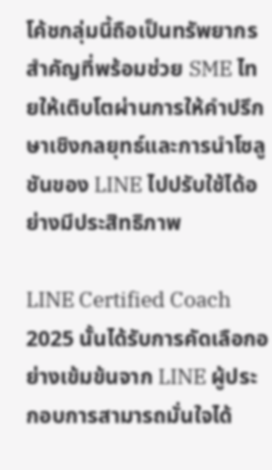โค้ชกลุ่มนี้ถือเป็นทรัพยากรสำคัญที่พร้อมช่วย SME ไทยให้เติบโตผ่านการให้คำปรึกษาเชิงกลยุทธ์และการนำโซลูชันของ LINE ไปปรับใช้ได้อย่างมีประสิทธิภาพ

LINE Certified Coach 2025 นั้นได้รับการคัดเลือกอย่างเข้มข้นจาก LINE ผู้ประกอบการสามารถมั่นใจได้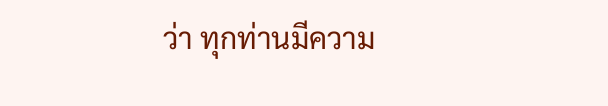ว่า ทุกท่านมีความ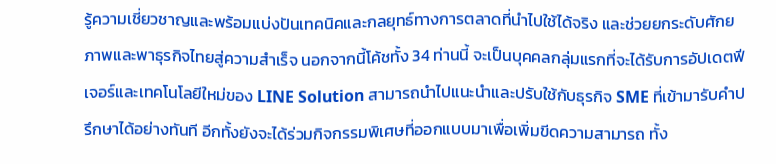รู้ความเชี่ยวชาญและพร้อมแบ่งปันเทคนิคและกลยุทธ์ทางการตลาดที่นำไปใช้ได้จริง และช่วยยกระดับศักยภาพและพาธุรกิจไทยสู่ความสำเร็จ นอกจากนี้โค้ชทั้ง 34 ท่านนี้ จะเป็นบุคคลกลุ่มแรกที่จะได้รับการอัปเดตฟีเจอร์และเทคโนโลยีใหม่ของ LINE Solution สามารถนำไปแนะนำและปรับใช้กับธุรกิจ SME ที่เข้ามารับคำปรึกษาได้อย่างทันที อีกทั้งยังจะได้ร่วมกิจกรรมพิเศษที่ออกแบบมาเพื่อเพิ่มขีดความสามารถ ทั้ง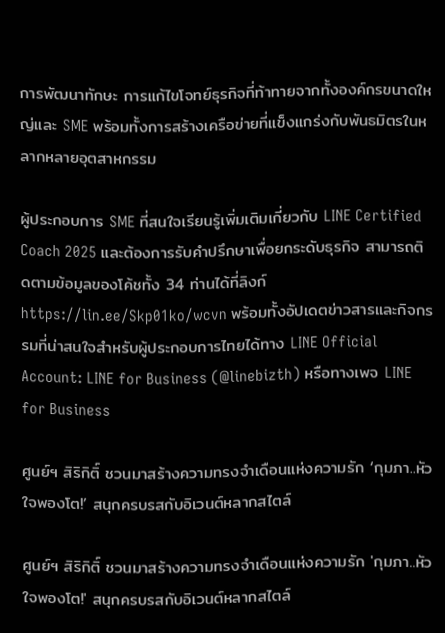การพัฒนาทักษะ การแก้ไขโจทย์ธุรกิจที่ท้าทายจากทั้งองค์กรขนาดใหญ่และ SME พร้อมทั้งการสร้างเครือข่ายที่แข็งแกร่งกับพันธมิตรในหลากหลายอุตสาหกรรม

ผู้ประกอบการ SME ที่สนใจเรียนรู้เพิ่มเติมเกี่ยวกับ LINE Certified Coach 2025 และต้องการรับคำปรึกษาเพื่อยกระดับธุรกิจ สามารถติดตามข้อมูลของโค้ชทั้ง 34 ท่านได้ที่ลิงก์ https://lin.ee/Skp01ko/wcvn พร้อมทั้งอัปเดตข่าวสารและกิจกรรมที่น่าสนใจสำหรับผู้ประกอบการไทยได้ทาง LINE Official Account: LINE for Business (@linebizth) หรือทางเพจ LINE for Business

ศูนย์ฯ สิริกิติ์ ชวนมาสร้างความทรงจำเดือนแห่งความรัก ‘กุมภา..หัวใจพองโต!’ สนุกครบรสกับอิเวนต์หลากสไตล์

ศูนย์ฯ สิริกิติ์ ชวนมาสร้างความทรงจำเดือนแห่งความรัก 'กุมภา..หัวใจพองโต!' สนุกครบรสกับอิเวนต์หลากสไตล์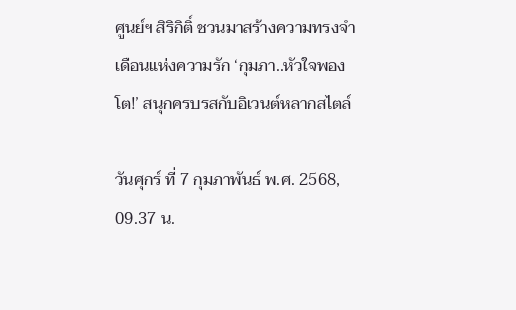ศูนย์ฯ สิริกิติ์ ชวนมาสร้างความทรงจำเดือนแห่งความรัก ‘กุมภา..หัวใจพองโต!’ สนุกครบรสกับอิเวนต์หลากสไตล์

วันศุกร์ ที่ 7 กุมภาพันธ์ พ.ศ. 2568, 09.37 น.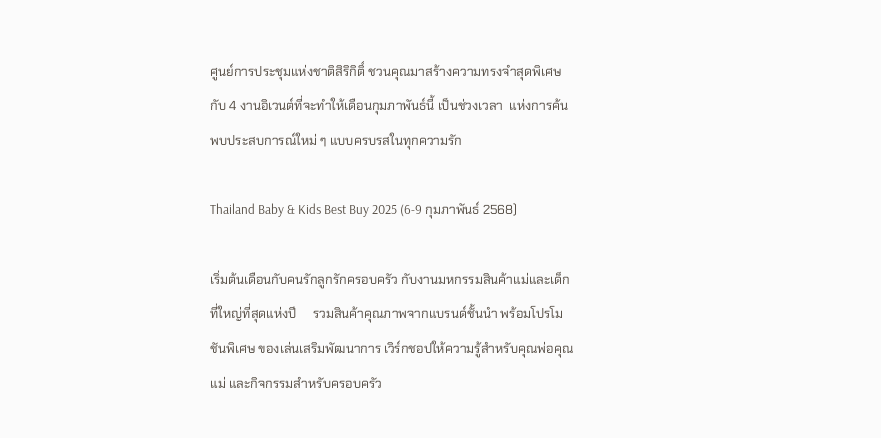ศูนย์การประชุมแห่งชาติสิริกิติ์ ชวนคุณมาสร้างความทรงจำสุดพิเศษกับ 4 งานอิเวนต์ที่จะทำให้เดือนกุมภาพันธ์นี้ เป็นช่วงเวลา  แห่งการค้นพบประสบการณ์ใหม่ ๆ แบบครบรสในทุกความรัก

Thailand Baby & Kids Best Buy 2025 (6-9 กุมภาพันธ์ 2568)

เริ่มต้นเดือนกับคนรักลูกรักครอบครัว กับงานมหกรรมสินค้าแม่และเด็กที่ใหญ่ที่สุดแห่งปี     รวมสินค้าคุณภาพจากแบรนด์ชั้นนำ พร้อมโปรโมชันพิเศษ ของเล่นเสริมพัฒนาการ เวิร์กชอปให้ความรู้สำหรับคุณพ่อคุณแม่ และกิจกรรมสำหรับครอบครัว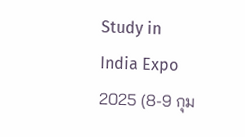Study in India Expo 2025 (8-9 กุม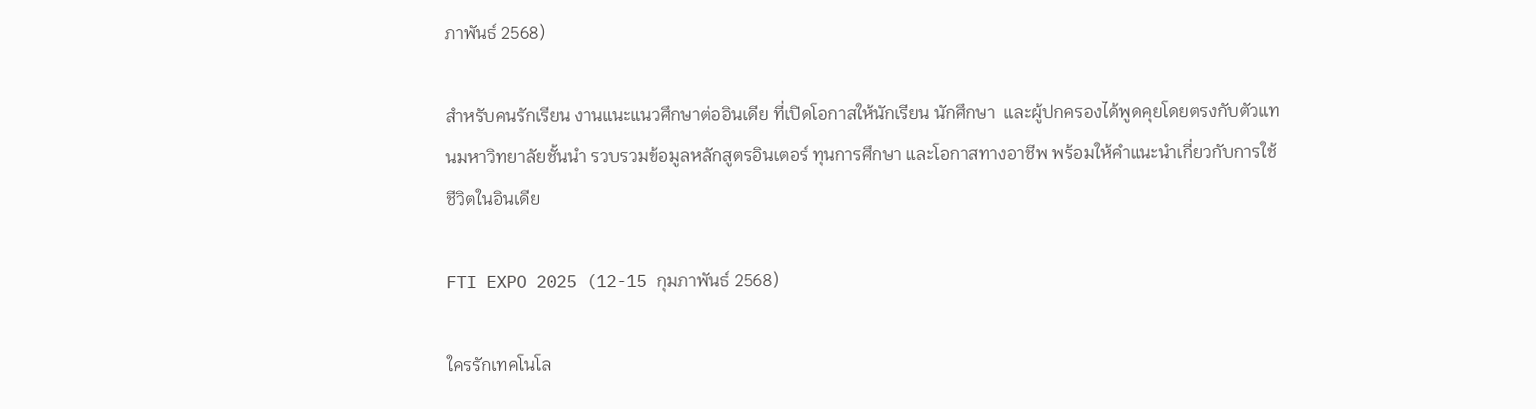ภาพันธ์ 2568)

สำหรับคนรักเรียน งานแนะแนวศึกษาต่ออินเดีย ที่เปิดโอกาสให้นักเรียน นักศึกษา  และผู้ปกครองได้พูดคุยโดยตรงกับตัวแทนมหาวิทยาลัยชั้นนำ รวบรวมข้อมูลหลักสูตรอินเตอร์ ทุนการศึกษา และโอกาสทางอาชีพ พร้อมให้คำแนะนำเกี่ยวกับการใช้ชีวิตในอินเดีย

FTI EXPO 2025 (12-15 กุมภาพันธ์ 2568)

ใครรักเทคโนโล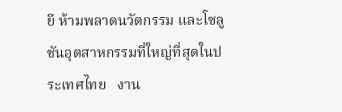ยี ห้ามพลาดนวัตกรรม และโซลูชันอุตสาหกรรมที่ใหญ่ที่สุดในประเทศไทย   งาน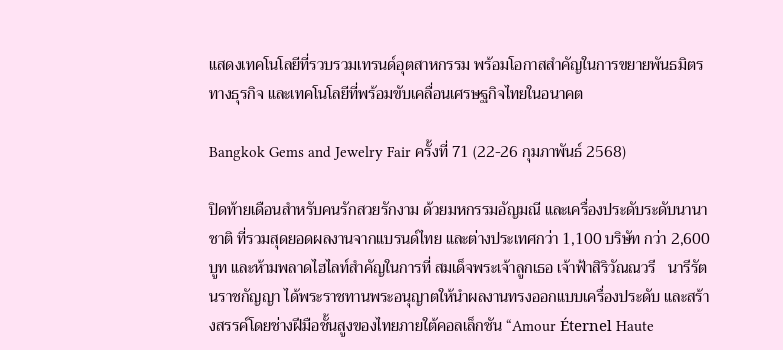แสดงเทคโนโลยีที่รวบรวมเทรนด์อุตสาหกรรม พร้อมโอกาสสำคัญในการขยายพันธมิตรทางธุรกิจ และเทคโนโลยีที่พร้อมขับเคลื่อนเศรษฐกิจไทยในอนาคต

Bangkok Gems and Jewelry Fair ครั้งที่ 71 (22-26 กุมภาพันธ์ 2568)

ปิดท้ายเดือนสำหรับคนรักสวยรักงาม ด้วยมหกรรมอัญมณี และเครื่องประดับระดับนานาชาติ ที่รวมสุดยอดผลงานจากแบรนด์ไทย และต่างประเทศกว่า 1,100 บริษัท กว่า 2,600 บูท และห้ามพลาดไฮไลท์สำคัญในการที่ สมเด็จพระเจ้าลูกเธอ เจ้าฟ้าสิริวัณณวรี   นารีรัตนราชกัญญา ได้พระราชทานพระอนุญาตให้นำผลงานทรงออกแบบเครื่องประดับ และสร้างสรรค์โดยช่างฝีมือชั้นสูงของไทยภายใต้คอลเล็กชัน “Amour Éternel Haute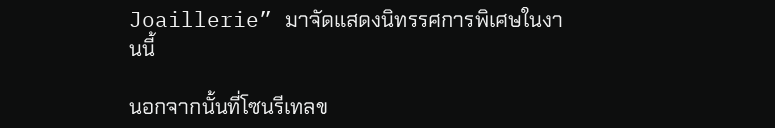Joaillerie” มาจัดแสดงนิทรรศการพิเศษในงานนี้

นอกจากนั้นที่โซนรีเทลข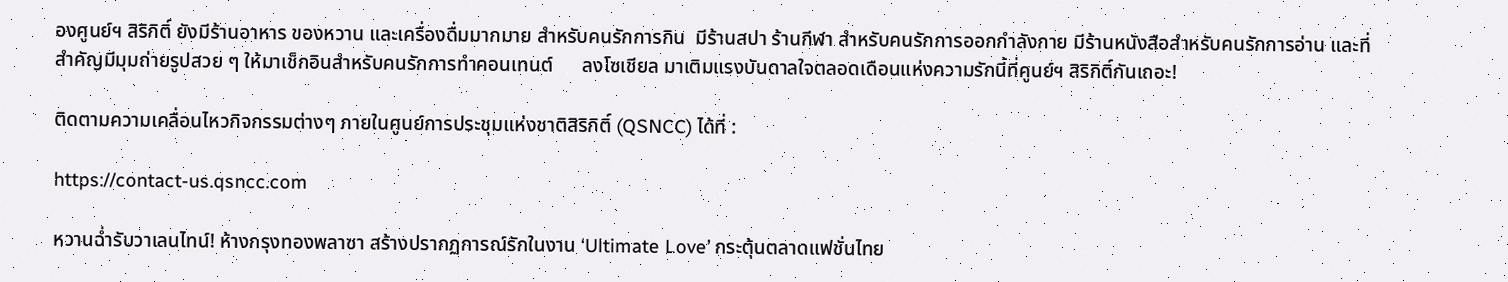องศูนย์ฯ สิริกิติ์ ยังมีร้านอาหาร ของหวาน และเครื่องดื่มมากมาย สำหรับคนรักการกิน  มีร้านสปา ร้านกีฬา สำหรับคนรักการออกกำลังกาย มีร้านหนังสือสำหรับคนรักการอ่าน และที่สำคัญมีมุมถ่ายรูปสวย ๆ ให้มาเช็กอินสำหรับคนรักการทำคอนเทนต์      ลงโซเชียล มาเติมแรงบันดาลใจตลอดเดือนแห่งความรักนี้ที่ศูนย์ฯ สิริกิติ์กันเถอะ!

ติดตามความเคลื่อนไหวกิจกรรมต่างๆ ภายในศูนย์การประชุมแห่งชาติสิริกิติ์ (QSNCC) ได้ที่ :

https://contact-us.qsncc.com

หวานฉ่ำรับวาเลนไทน์! ห้างกรุงทองพลาซา สร้างปรากฏการณ์รักในงาน ‘Ultimate Love’ กระตุ้นตลาดแฟชั่นไทย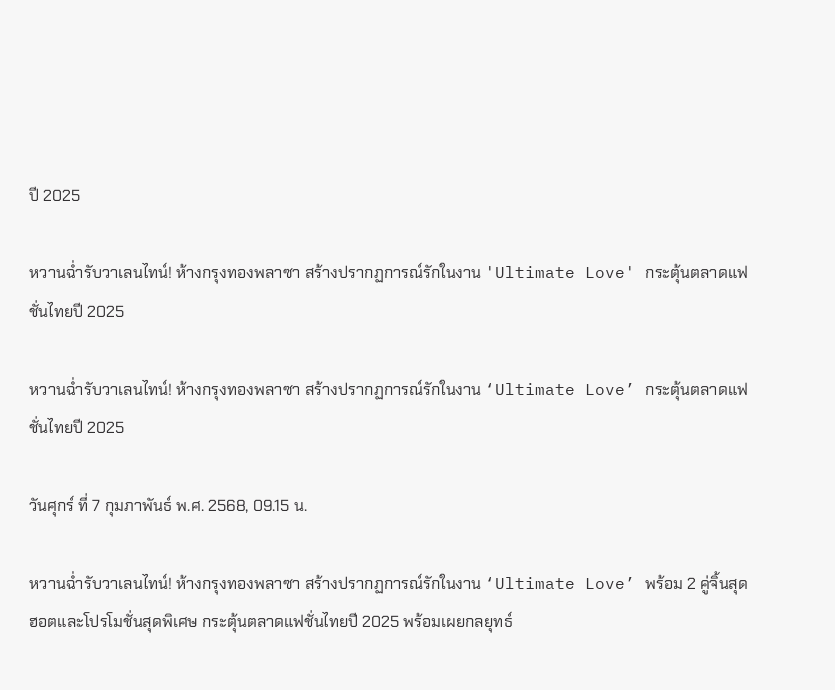ปี 2025

หวานฉ่ำรับวาเลนไทน์! ห้างกรุงทองพลาซา สร้างปรากฏการณ์รักในงาน 'Ultimate Love' กระตุ้นตลาดแฟชั่นไทยปี 2025

หวานฉ่ำรับวาเลนไทน์! ห้างกรุงทองพลาซา สร้างปรากฏการณ์รักในงาน ‘Ultimate Love’ กระตุ้นตลาดแฟชั่นไทยปี 2025

วันศุกร์ ที่ 7 กุมภาพันธ์ พ.ศ. 2568, 09.15 น.

หวานฉ่ำรับวาเลนไทน์! ห้างกรุงทองพลาซา สร้างปรากฏการณ์รักในงาน ‘Ultimate Love’ พร้อม 2 คู่จิ้นสุดฮอตและโปรโมชั่นสุดพิเศษ กระตุ้นตลาดแฟชั่นไทยปี 2025 พร้อมเผยกลยุทธ์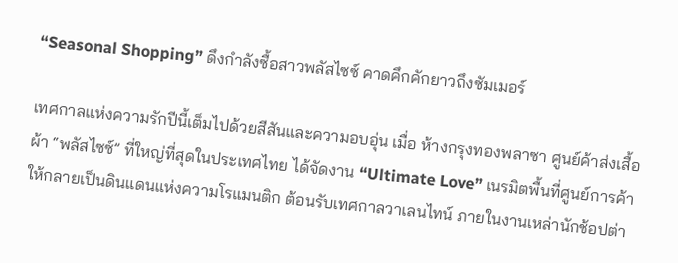“Seasonal Shopping” ดึงกำลังซื้อสาวพลัสไซซ์ คาดคึกคักยาวถึงซัมเมอร์

เทศกาลแห่งความรักปีนี้เต็มไปด้วยสีสันและความอบอุ่น เมื่อ ห้างกรุงทองพลาซา ศูนย์ค้าส่งเสื้อผ้า “พลัสไซซ์” ที่ใหญ่ที่สุดในประเทศไทย ได้จัดงาน “Ultimate Love” เนรมิตพื้นที่ศูนย์การค้าให้กลายเป็นดินแดนแห่งความโรแมนติก ต้อนรับเทศกาลวาเลนไทน์ ภายในงานเหล่านักช้อปต่า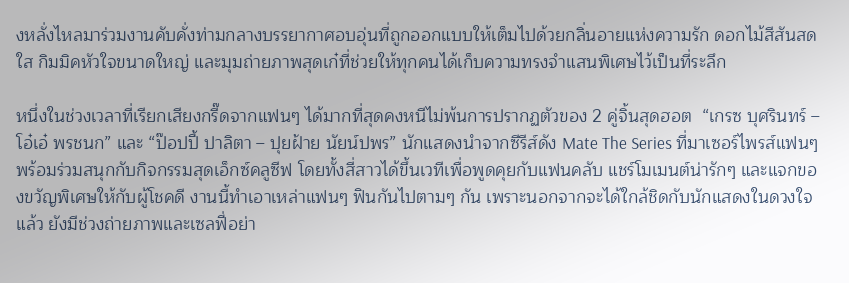งหลั่งไหลมาร่วมงานคับคั่งท่ามกลางบรรยากาศอบอุ่นที่ถูกออกแบบให้เต็มไปด้วยกลิ่นอายแห่งความรัก ดอกไม้สีสันสดใส กิมมิคหัวใจขนาดใหญ่ และมุมถ่ายภาพสุดเก๋ที่ช่วยให้ทุกคนได้เก็บความทรงจำแสนพิเศษไว้เป็นที่ระลึก

หนึ่งในช่วงเวลาที่เรียกเสียงกรี๊ดจากแฟนๆ ได้มากที่สุดคงหนีไม่พ้นการปรากฏตัวของ 2 คู่จิ้นสุดฮอต  “เกรซ บุศรินทร์ – โอ๋เอ๋ พรชนก” และ “ป๊อปปี้ ปาลิตา – ปุยฝ้าย นัยน์ปพร” นักแสดงนำจากซีรีส์ดัง Mate The Series ที่มาเซอร์ไพรส์แฟนๆ พร้อมร่วมสนุกกับกิจกรรมสุดเอ็กซ์คลูซีฟ โดยทั้งสี่สาวได้ขึ้นเวทีเพื่อพูดคุยกับแฟนคลับ แชร์โมเมนต์น่ารักๆ และแจกของขวัญพิเศษให้กับผู้โชคดี งานนี้ทำเอาเหล่าแฟนๆ ฟินกันไปตามๆ กัน เพราะนอกจากจะได้ใกล้ชิดกับนักแสดงในดวงใจแล้ว ยังมีช่วงถ่ายภาพและเซลฟี่อย่า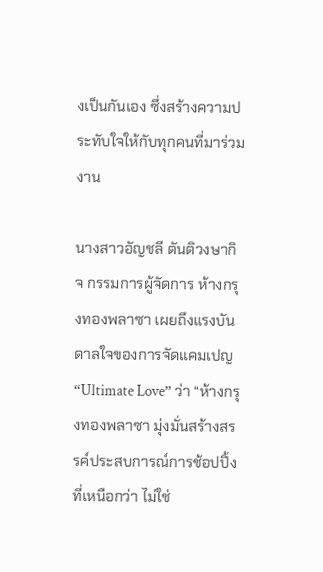งเป็นกันเอง ซึ่งสร้างความประทับใจให้กับทุกคนที่มาร่วมงาน

นางสาวอัญชลี ตันติวงษากิจ กรรมการผู้จัดการ ห้างกรุงทองพลาซา เผยถึงแรงบันดาลใจของการจัดแคมเปญ “Ultimate Love” ว่า “ห้างกรุงทองพลาซา มุ่งมั่นสร้างสรรค์ประสบการณ์การช้อปปิ้งที่เหนือกว่า ไม่ใช่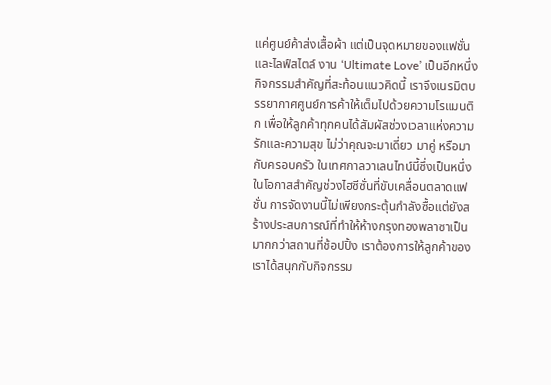แค่ศูนย์ค้าส่งเสื้อผ้า แต่เป็นจุดหมายของแฟชั่นและไลฟ์สไตล์ งาน ‘Ultimate Love’ เป็นอีกหนึ่งกิจกรรมสำคัญที่สะท้อนแนวคิดนี้ เราจึงเนรมิตบรรยากาศศูนย์การค้าให้เต็มไปด้วยความโรแมนติก เพื่อให้ลูกค้าทุกคนได้สัมผัสช่วงเวลาแห่งความรักและความสุข ไม่ว่าคุณจะมาเดี่ยว มาคู่ หรือมากับครอบครัว ในเทศกาลวาเลนไทน์นี้ซึ่งเป็นหนึ่งในโอกาสสำคัญช่วงไฮซีซั่นที่ขับเคลื่อนตลาดแฟชั่น การจัดงานนี้ไม่เพียงกระตุ้นกำลังซื้อแต่ยังสร้างประสบการณ์ที่ทำให้ห้างกรุงทองพลาซาเป็นมากกว่าสถานที่ช้อปปิ้ง เราต้องการให้ลูกค้าของเราได้สนุกกับกิจกรรม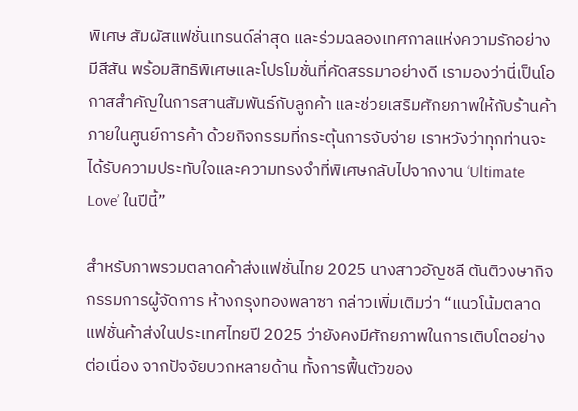พิเศษ สัมผัสแฟชั่นเทรนด์ล่าสุด และร่วมฉลองเทศกาลแห่งความรักอย่างมีสีสัน พร้อมสิทธิพิเศษและโปรโมชั่นที่คัดสรรมาอย่างดี เรามองว่านี่เป็นโอกาสสำคัญในการสานสัมพันธ์กับลูกค้า และช่วยเสริมศักยภาพให้กับร้านค้าภายในศูนย์การค้า ด้วยกิจกรรมที่กระตุ้นการจับจ่าย เราหวังว่าทุกท่านจะได้รับความประทับใจและความทรงจำที่พิเศษกลับไปจากงาน ‘Ultimate Love’ ในปีนี้”

สำหรับภาพรวมตลาดค้าส่งแฟชั่นไทย 2025 นางสาวอัญชลี ตันติวงษากิจ กรรมการผู้จัดการ ห้างกรุงทองพลาซา กล่าวเพิ่มเติมว่า “แนวโน้มตลาดแฟชั่นค้าส่งในประเทศไทยปี 2025 ว่ายังคงมีศักยภาพในการเติบโตอย่างต่อเนื่อง จากปัจจัยบวกหลายด้าน ทั้งการฟื้นตัวของ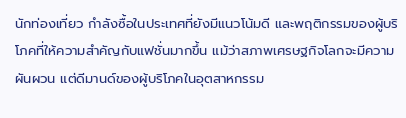นักท่องเที่ยว กำลังซื้อในประเทศที่ยังมีแนวโน้มดี และพฤติกรรมของผู้บริโภคที่ให้ความสำคัญกับแฟชั่นมากขึ้น แม้ว่าสภาพเศรษฐกิจโลกจะมีความผันผวน แต่ดีมานด์ของผู้บริโภคในอุตสาหกรรม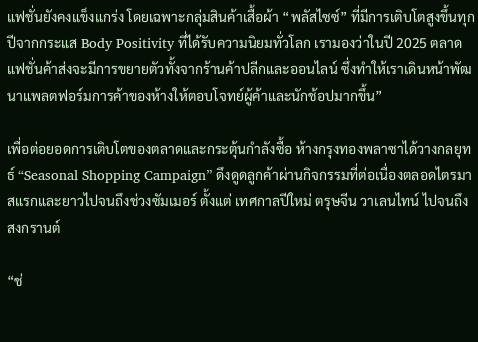แฟชั่นยังคงแข็งแกร่ง โดยเฉพาะกลุ่มสินค้าเสื้อผ้า “พลัสไซซ์” ที่มีการเติบโตสูงขึ้นทุกปีจากกระแส Body Positivity ที่ได้รับความนิยมทั่วโลก เรามองว่าในปี 2025 ตลาดแฟชั่นค้าส่งจะมีการขยายตัวทั้งจากร้านค้าปลีกและออนไลน์ ซึ่งทำให้เราเดินหน้าพัฒนาแพลตฟอร์มการค้าของห้างให้ตอบโจทย์ผู้ค้าและนักช้อปมากขึ้น”

เพื่อต่อยอดการเติบโตของตลาดและกระตุ้นกำลังซื้อ ห้างกรุงทองพลาซาได้วางกลยุทธ์ “Seasonal Shopping Campaign” ดึงดูดลูกค้าผ่านกิจกรรมที่ต่อเนื่องตลอดไตรมาสแรกและยาวไปจนถึงช่วงซัมเมอร์ ตั้งแต่ เทศกาลปีใหม่ ตรุษจีน วาเลนไทน์ ไปจนถึงสงกรานต์

“ช่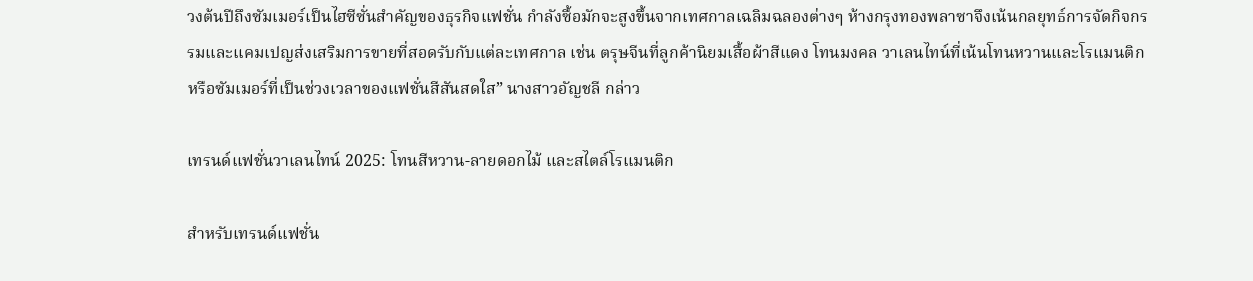วงต้นปีถึงซัมเมอร์เป็นไฮซีซั่นสำคัญของธุรกิจแฟชั่น กำลังซื้อมักจะสูงขึ้นจากเทศกาลเฉลิมฉลองต่างๆ ห้างกรุงทองพลาซาจึงเน้นกลยุทธ์การจัดกิจกรรมและแคมเปญส่งเสริมการขายที่สอดรับกับแต่ละเทศกาล เช่น ตรุษจีนที่ลูกค้านิยมเสื้อผ้าสีแดง โทนมงคล วาเลนไทน์ที่เน้นโทนหวานและโรแมนติก หรือซัมเมอร์ที่เป็นช่วงเวลาของแฟชั่นสีสันสดใส” นางสาวอัญชลี กล่าว

เทรนด์แฟชั่นวาเลนไทน์ 2025: โทนสีหวาน-ลายดอกไม้ และสไตล์โรแมนติก

สำหรับเทรนด์แฟชั่น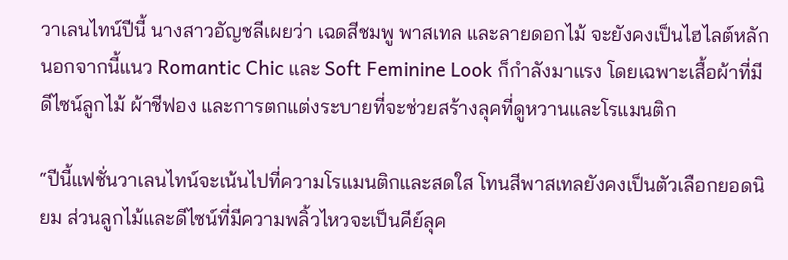วาเลนไทน์ปีนี้ นางสาวอัญชลีเผยว่า เฉดสีชมพู พาสเทล และลายดอกไม้ จะยังคงเป็นไฮไลต์หลัก นอกจากนี้แนว Romantic Chic และ Soft Feminine Look ก็กำลังมาแรง โดยเฉพาะเสื้อผ้าที่มีดีไซน์ลูกไม้ ผ้าชีฟอง และการตกแต่งระบายที่จะช่วยสร้างลุคที่ดูหวานและโรแมนติก

“ปีนี้แฟชั่นวาเลนไทน์จะเน้นไปที่ความโรแมนติกและสดใส โทนสีพาสเทลยังคงเป็นตัวเลือกยอดนิยม ส่วนลูกไม้และดีไซน์ที่มีความพลิ้วไหวจะเป็นคีย์ลุค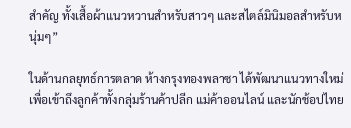สำคัญ ทั้งเสื้อผ้าแนวหวานสำหรับสาวๆ และสไตล์มินิมอลสำหรับหนุ่มๆ”

ในด้านกลยุทธ์การตลาด ห้างกรุงทองพลาซา ได้พัฒนาแนวทางใหม่เพื่อเข้าถึงลูกค้าทั้งกลุ่มร้านค้าปลีก แม่ค้าออนไลน์ และนักช้อปไทย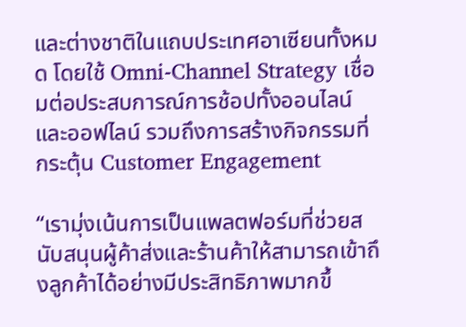และต่างชาติในแถบประเทศอาเซียนทั้งหมด โดยใช้ Omni-Channel Strategy เชื่อมต่อประสบการณ์การช้อปทั้งออนไลน์และออฟไลน์ รวมถึงการสร้างกิจกรรมที่กระตุ้น Customer Engagement

“เรามุ่งเน้นการเป็นแพลตฟอร์มที่ช่วยสนับสนุนผู้ค้าส่งและร้านค้าให้สามารถเข้าถึงลูกค้าได้อย่างมีประสิทธิภาพมากขึ้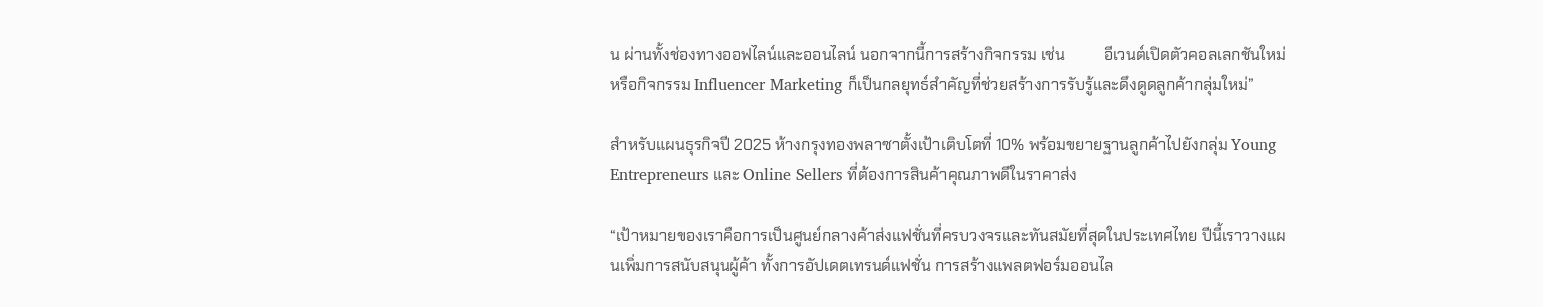น ผ่านทั้งช่องทางออฟไลน์และออนไลน์ นอกจากนี้การสร้างกิจกรรม เช่น          อีเวนต์เปิดตัวคอลเลกชันใหม่ หรือกิจกรรม Influencer Marketing ก็เป็นกลยุทธ์สำคัญที่ช่วยสร้างการรับรู้และดึงดูดลูกค้ากลุ่มใหม่”

สำหรับแผนธุรกิจปี 2025 ห้างกรุงทองพลาซาตั้งเป้าเติบโตที่ 10% พร้อมขยายฐานลูกค้าไปยังกลุ่ม Young Entrepreneurs และ Online Sellers ที่ต้องการสินค้าคุณภาพดีในราคาส่ง

“เป้าหมายของเราคือการเป็นศูนย์กลางค้าส่งแฟชั่นที่ครบวงจรและทันสมัยที่สุดในประเทศไทย ปีนี้เราวางแผนเพิ่มการสนับสนุนผู้ค้า ทั้งการอัปเดตเทรนด์แฟชั่น การสร้างแพลตฟอร์มออนไล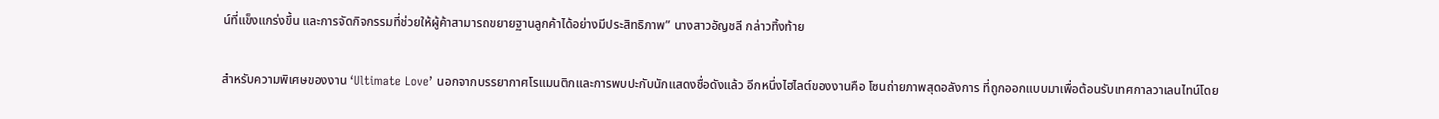น์ที่แข็งแกร่งขึ้น และการจัดกิจกรรมที่ช่วยให้ผู้ค้าสามารถขยายฐานลูกค้าได้อย่างมีประสิทธิภาพ” นางสาวอัญชลี กล่าวทิ้งท้าย

สำหรับความพิเศษของงาน ‘Ultimate Love’ นอกจากบรรยากาศโรแมนติกและการพบปะกับนักแสดงชื่อดังแล้ว อีกหนึ่งไฮไลต์ของงานคือ โซนถ่ายภาพสุดอลังการ ที่ถูกออกแบบมาเพื่อต้อนรับเทศกาลวาเลนไทน์โดย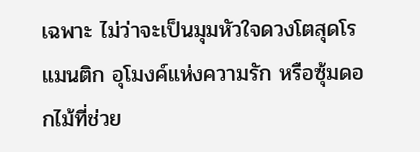เฉพาะ ไม่ว่าจะเป็นมุมหัวใจดวงโตสุดโรแมนติก อุโมงค์แห่งความรัก หรือซุ้มดอกไม้ที่ช่วย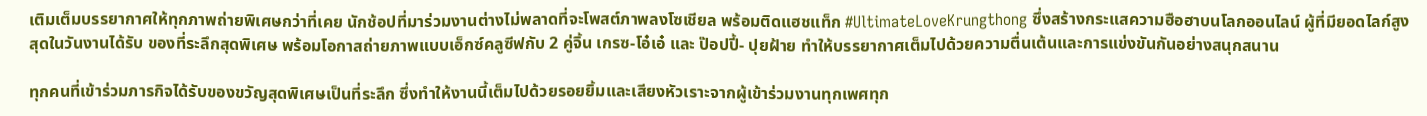เติมเต็มบรรยากาศให้ทุกภาพถ่ายพิเศษกว่าที่เคย นักช้อปที่มาร่วมงานต่างไม่พลาดที่จะโพสต์ภาพลงโซเชียล พร้อมติดแฮชแท็ก #UltimateLoveKrungthong ซึ่งสร้างกระแสความฮือฮาบนโลกออนไลน์ ผู้ที่มียอดไลก์สูงสุดในวันงานได้รับ ของที่ระลึกสุดพิเศษ พร้อมโอกาสถ่ายภาพแบบเอ็กซ์คลูซีฟกับ 2 คู่จิ้น เกรซ-โอ๋เอ๋ และ ป๊อปปี้- ปุยฝ้าย ทำให้บรรยากาศเต็มไปด้วยความตื่นเต้นและการแข่งขันกันอย่างสนุกสนาน

ทุกคนที่เข้าร่วมภารกิจได้รับของขวัญสุดพิเศษเป็นที่ระลึก ซึ่งทำให้งานนี้เต็มไปด้วยรอยยิ้มและเสียงหัวเราะจากผู้เข้าร่วมงานทุกเพศทุก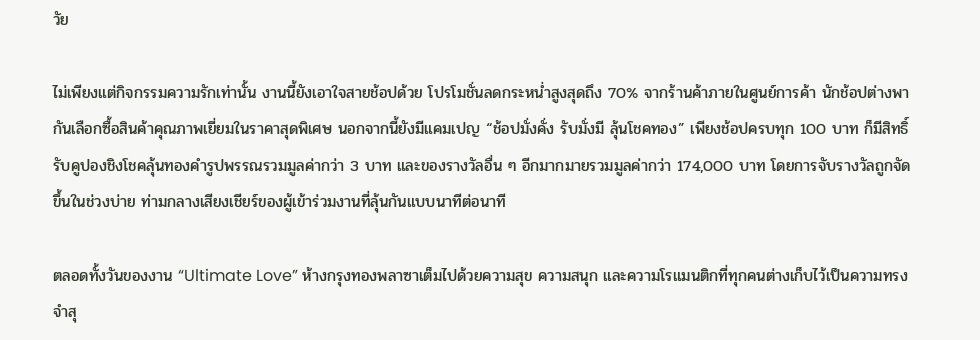วัย

ไม่เพียงแต่กิจกรรมความรักเท่านั้น งานนี้ยังเอาใจสายช้อปด้วย โปรโมชั่นลดกระหน่ำสูงสุดถึง 70% จากร้านค้าภายในศูนย์การค้า นักช้อปต่างพากันเลือกซื้อสินค้าคุณภาพเยี่ยมในราคาสุดพิเศษ นอกจากนี้ยังมีแคมเปญ “ช้อปมั่งคั่ง รับมั่งมี ลุ้นโชคทอง” เพียงช้อปครบทุก 100 บาท ก็มีสิทธิ์รับคูปองชิงโชคลุ้นทองคำรูปพรรณรวมมูลค่ากว่า 3 บาท และของรางวัลอื่น ๆ อีกมากมายรวมมูลค่ากว่า 174,000 บาท โดยการจับรางวัลถูกจัดขึ้นในช่วงบ่าย ท่ามกลางเสียงเชียร์ของผู้เข้าร่วมงานที่ลุ้นกันแบบนาทีต่อนาที

ตลอดทั้งวันของงาน “Ultimate Love” ห้างกรุงทองพลาซาเต็มไปด้วยความสุข ความสนุก และความโรแมนติกที่ทุกคนต่างเก็บไว้เป็นความทรงจำสุ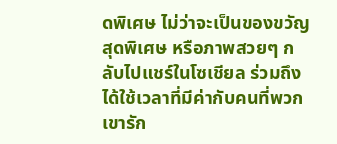ดพิเศษ ไม่ว่าจะเป็นของขวัญสุดพิเศษ หรือภาพสวยๆ กลับไปแชร์ในโซเชียล ร่วมถึงได้ใช้เวลาที่มีค่ากับคนที่พวกเขารัก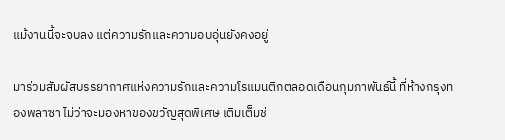แม้งานนี้จะจบลง แต่ความรักและความอบอุ่นยังคงอยู่

มาร่วมสัมผัสบรรยากาศแห่งความรักและความโรแมนติกตลอดเดือนกุมภาพันธ์นี้ ที่ห้างกรุงทองพลาซา ไม่ว่าจะมองหาของขวัญสุดพิเศษ เติมเต็มช่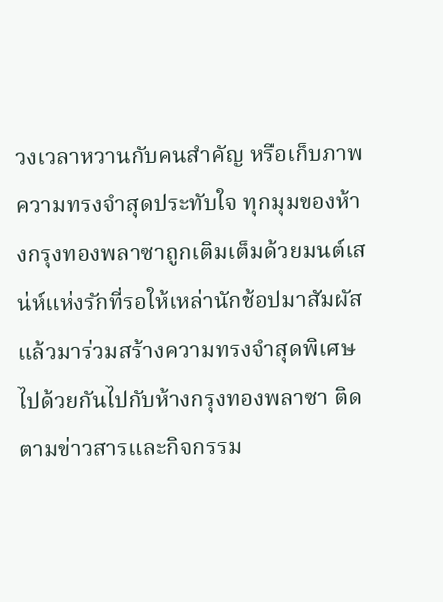วงเวลาหวานกับคนสำคัญ หรือเก็บภาพความทรงจำสุดประทับใจ ทุกมุมของห้างกรุงทองพลาซาถูกเติมเต็มด้วยมนต์เสน่ห์แห่งรักที่รอให้เหล่านักช้อปมาสัมผัส แล้วมาร่วมสร้างความทรงจำสุดพิเศษไปด้วยกันไปกับห้างกรุงทองพลาซา ติดตามข่าวสารและกิจกรรม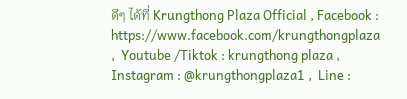ดีๆ ได้ที่ Krungthong Plaza Official , Facebook : https://www.facebook.com/krungthongplaza ,  Youtube /Tiktok : krungthong plaza ,  Instagram : @krungthongplaza1 ,  Line :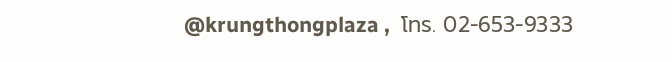@krungthongplaza ,  โทร. 02-653-9333